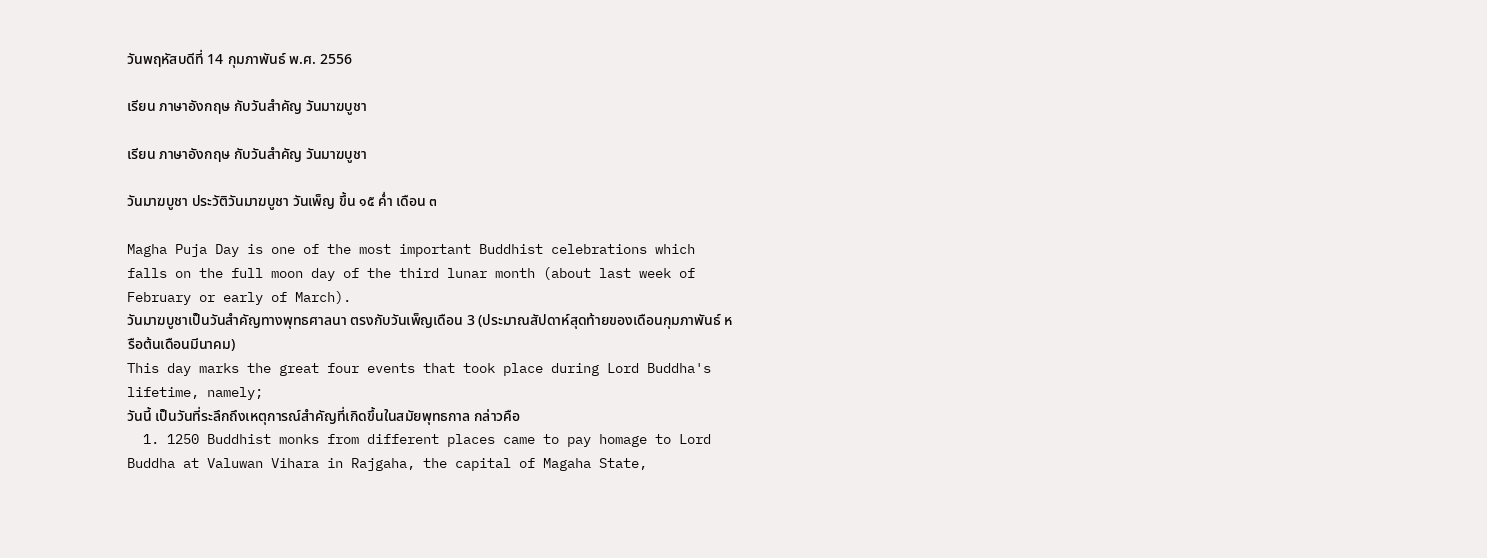วันพฤหัสบดีที่ 14 กุมภาพันธ์ พ.ศ. 2556

เรียน ภาษาอังกฤษ กับวันสำคัญ วันมาฆบูชา

เรียน ภาษาอังกฤษ กับวันสำคัญ วันมาฆบูชา

วันมาฆบูชา ประวัติวันมาฆบูชา วันเพ็ญ ขึ้น ๑๕ ค่ำ เดือน ๓

Magha Puja Day is one of the most important Buddhist celebrations which falls on the full moon day of the third lunar month (about last week of February or early of March).
วันมาฆบูชาเป็นวันสำคัญทางพุทธศาลนา ตรงกับวันเพ็ญเดือน 3 (ประมาณสัปดาห์สุดท้ายของเดือนกุมภาพันธ์ หรือต้นเดือนมีนาคม)
This day marks the great four events that took place during Lord Buddha's lifetime, namely;
วันนี้ เป็นวันที่ระลึกถึงเหตุการณ์สำคัญที่เกิดขึ้นในสมัยพุทธกาล กล่าวคือ
  1. 1250 Buddhist monks from different places came to pay homage to Lord Buddha at Valuwan Vihara in Rajgaha, the capital of Magaha State,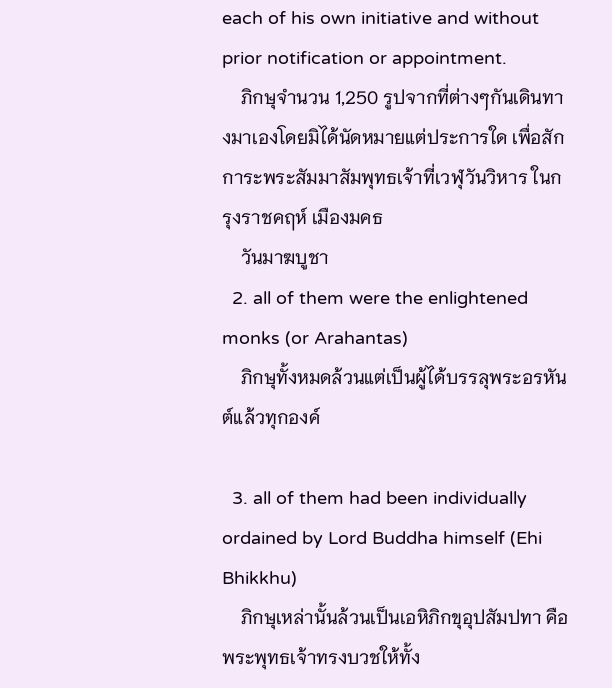each of his own initiative and without prior notification or appointment.
    ภิกษุจำนวน 1,250 รูปจากที่ต่างๆกันเดินทางมาเองโดยมิได้นัดหมายแต่ประการใด เพื่อสักการะพระสัมมาสัมพุทธเจ้าที่เวฬุวันวิหาร ในกรุงราชคฤห์ เมืองมคธ
    วันมาฆบูชา
  2. all of them were the enlightened monks (or Arahantas)
    ภิกษุทั้งหมดล้วนแต่เป็นผู้ได้บรรลุพระอรหันต์แล้วทุกองค์

  3. all of them had been individually ordained by Lord Buddha himself (Ehi Bhikkhu)
    ภิกษุเหล่านั้นล้วนเป็นเอหิภิกขุอุปสัมปทา คือ พระพุทธเจ้าทรงบวชให้ทั้ง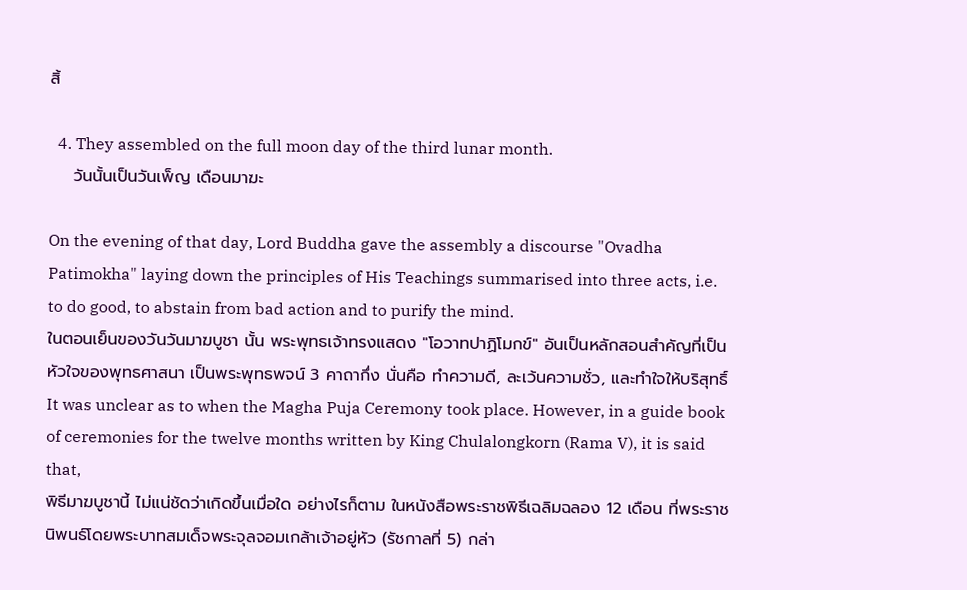สิ้

  4. They assembled on the full moon day of the third lunar month.
    วันนั้นเป็นวันเพ็ญ เดือนมาฆะ

On the evening of that day, Lord Buddha gave the assembly a discourse "Ovadha Patimokha" laying down the principles of His Teachings summarised into three acts, i.e. to do good, to abstain from bad action and to purify the mind.
ในตอนเย็นของวันวันมาฆบูชา นั้น พระพุทธเจ้าทรงแสดง "โอวาทปาฏิโมกข์" อันเป็นหลักสอนสำคัญที่เป็นหัวใจของพุทธศาสนา เป็นพระพุทธพจน์ 3 คาถากึ่ง นั่นคือ ทำความดี, ละเว้นความชั่ว, และทำใจให้บริสุทธิ์
It was unclear as to when the Magha Puja Ceremony took place. However, in a guide book of ceremonies for the twelve months written by King Chulalongkorn (Rama V), it is said that,
พิธีมาฆบูชานี้ ไม่แน่ชัดว่าเกิดขึ้นเมื่อใด อย่างไรก็ตาม ในหนังสือพระราชพิธีเฉลิมฉลอง 12 เดือน ที่พระราชนิพนธ์โดยพระบาทสมเด็จพระจุลจอมเกล้าเจ้าอยู่หัว (รัชกาลที่ 5) กล่า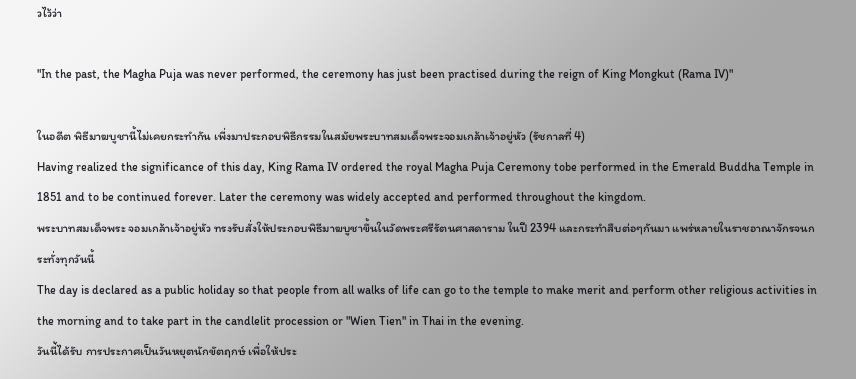วไว้ว่า

"In the past, the Magha Puja was never performed, the ceremony has just been practised during the reign of King Mongkut (Rama IV)"

ในอดีต พิธีมาฆบูชานี้ไม่เคยกระทำกัน เพี่งมาประกอบพิธีกรรมในสมัยพระบาทสมเด็จพระจอมเกล้าเจ้าอยู่หัว (รัชกาลที่ 4)
Having realized the significance of this day, King Rama IV ordered the royal Magha Puja Ceremony tobe performed in the Emerald Buddha Temple in 1851 and to be continued forever. Later the ceremony was widely accepted and performed throughout the kingdom.
พระบาทสมเด็จพระ จอมเกล้าเจ้าอยู่หัว ทรงรับสั่งให้ประกอบพิธีมาฆบูชาขึ้นในวัดพระศรีรัตนศาสดาราม ในปี 2394 และกระทำสืบต่อๆกันมา แพร่หลายในราชอาณาจักรจนกระทั่งทุกวันนี้
The day is declared as a public holiday so that people from all walks of life can go to the temple to make merit and perform other religious activities in the morning and to take part in the candlelit procession or "Wien Tien" in Thai in the evening.
วันนี่้ได้รับ การประกาศเป็นวันหยุตนักขัตฤกษ์ เพื่อให้ประ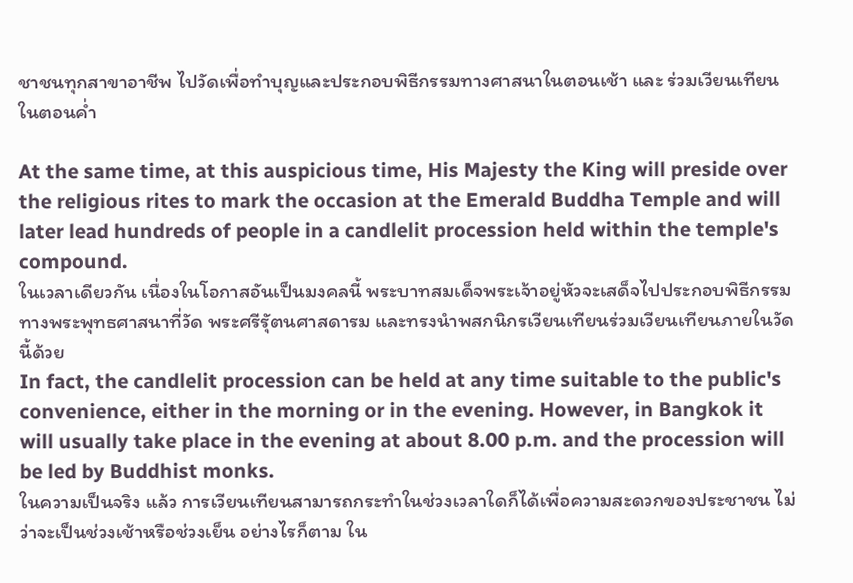ชาชนทุกสาขาอาชีพ ไปวัดเพื่อทำบุญและประกอบพิธีกรรมทางศาสนาในตอนเช้า และ ร่วมเวียนเทียนในตอนค่ำ

At the same time, at this auspicious time, His Majesty the King will preside over the religious rites to mark the occasion at the Emerald Buddha Temple and will later lead hundreds of people in a candlelit procession held within the temple's compound.
ในเวลาเดียวกัน เนื่องในโอกาสอันเป็นมงคลนี้ พระบาทสมเด็จพระเจ้าอยู่หัวจะเสด็จไปประกอบพิธีกรรมทางพระพุทธศาสนาที่วัด พระศรีรัุตนศาสดารม และทรงนำพสกนิกรเวียนเทียนร่วมเวียนเทียนภายในวัดนี้ด้วย
In fact, the candlelit procession can be held at any time suitable to the public's convenience, either in the morning or in the evening. However, in Bangkok it will usually take place in the evening at about 8.00 p.m. and the procession will be led by Buddhist monks.
ในความเป็นจริง แล้ว การเวียนเทียนสามารถกระทำในช่วงเวลาใดก็ได้เพื่อความสะดวกของประชาชน ไม่ว่าจะเป็นช่วงเช้าหรือช่วงเย็น อย่างไรก็ตาม ใน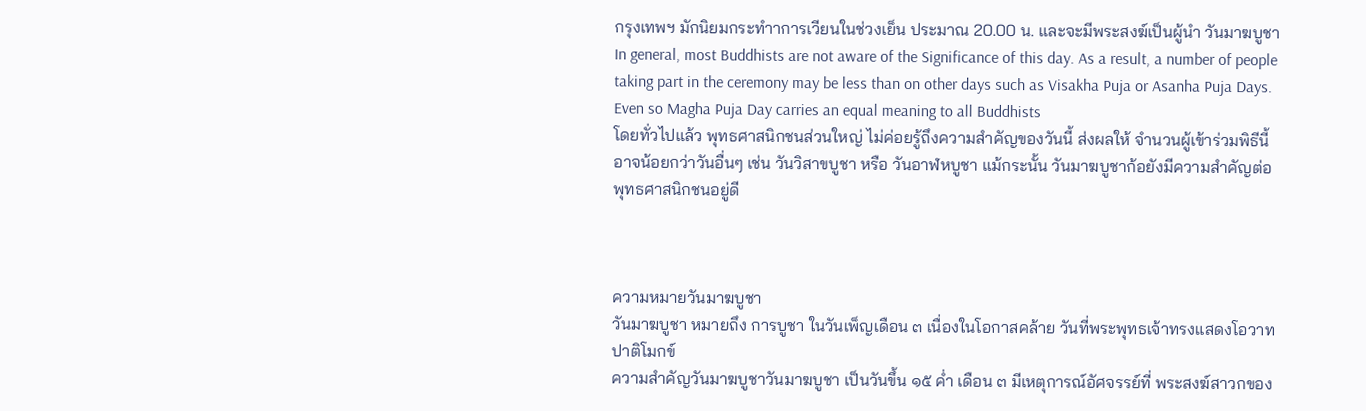กรุงเทพฯ มักนิยมกระทำาการเวียนในช่วงเย็น ประมาณ 20.00 น. และจะมีพระสงฆ์เป็นผู้นำ วันมาฆบูชา
In general, most Buddhists are not aware of the Significance of this day. As a result, a number of people taking part in the ceremony may be less than on other days such as Visakha Puja or Asanha Puja Days. Even so Magha Puja Day carries an equal meaning to all Buddhists
โดยทั่วไปแล้ว พุทธศาสนิกชนส่วนใหญ่ ไม่ค่อยรู้ถึงความสำคัญของวันนี้ ส่งผลให้ จำนวนผู้เข้าร่วมพิธีนี้อาจน้อยกว่าวันอื่นๆ เช่น วันวิสาขบูชา หรือ วันอาฬหบูชา แม้กระนั้น วันมาฆบูชาก้อยังมีความสำคัญต่อพุทธศาสนิกชนอยู่ดี



ความหมายวันมาฆบูชา
วันมาฆบูชา หมายถึง การบูชา ในวันเพ็ญเดือน ๓ เนื่องในโอกาสคล้าย วันที่พระพุทธเจ้าทรงแสดงโอวาทปาติโมกข์
ความสำคัญวันมาฆบูชาวันมาฆบูชา เป็นวันขึ้น ๑๕ ค่ำ เดือน ๓ มีเหตุการณ์อัศจรรย์ที่ พระสงฆ์สาวกของ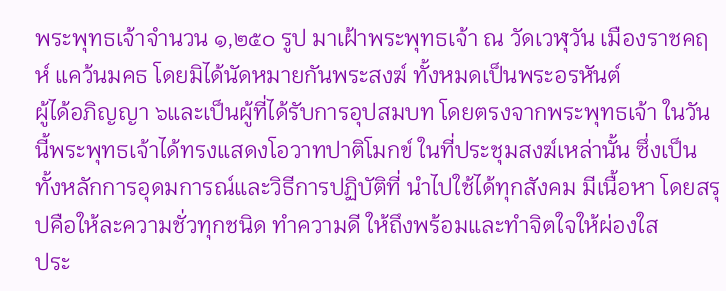พระพุทธเจ้าจำนวน ๑,๒๕๐ รูป มาเฝ้าพระพุทธเจ้า ณ วัดเวฬุวัน เมืองราชคฤห์ แคว้นมคธ โดยมิได้นัดหมายกันพระสงฆ์ ทั้งหมดเป็นพระอรหันต์
ผู้ได้อภิญญา ๖และเป็นผู้ที่ได้รับการอุปสมบท โดยตรงจากพระพุทธเจ้า ในวันนี้พระพุทธเจ้าได้ทรงแสดงโอวาทปาติโมกข์ ในที่ประชุมสงฆ์เหล่านั้น ซึ่งเป็นทั้งหลักการอุดมการณ์และวิธีการปฏิบัติที่ นำไปใช้ได้ทุกสังคม มีเนื้อหา โดยสรุปคือให้ละความชั่วทุกชนิด ทำความดี ให้ถึงพร้อมและทำจิตใจให้ผ่องใส
ประ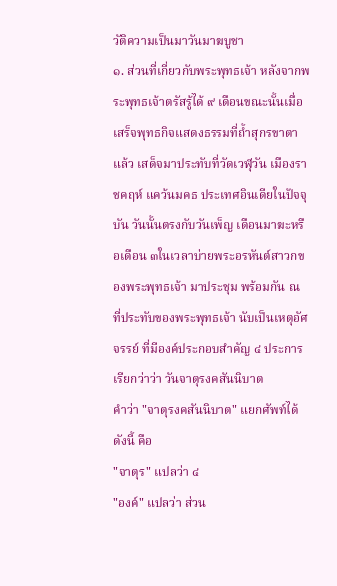วัติความเป็นมาวันมาฆบูชา
๑. ส่วนที่เกี่ยวกับพระพุทธเจ้า หลังจากพระพุทธเจ้าตรัสรู้ได้ ๙ เดือนขณะนั้นเมื่อเสร็จพุทธกิจแสดงธรรมที่ถ้ำสุกรขาตาแล้ว เสด็จมาประทับที่วัดเวฬุวัน เมืองราชคฤห์ แคว้นมคธ ประเทศอินเดียในปัจจุบัน วันนั้นตรงกับวันเพ็ญ เดือนมาฆะหรือเดือน ๓ในเวลาบ่ายพระอรหันต์สาวกของพระพุทธเจ้า มาประชุม พร้อมกัน ณ ที่ประทับของพระพุทธเจ้า นับเป็นเหตุอัศจรรย์ ที่มีองค์ประกอบสำคัญ ๔ ประการ เรียกว่าว่า วันจาตุรงคสันนิบาต
คำว่า "จาตุรงคสันนิบาต" แยกศัพท์ได้ดังนี้ คือ
"จาตุร" แปลว่า ๔
"องค์" แปลว่า ส่วน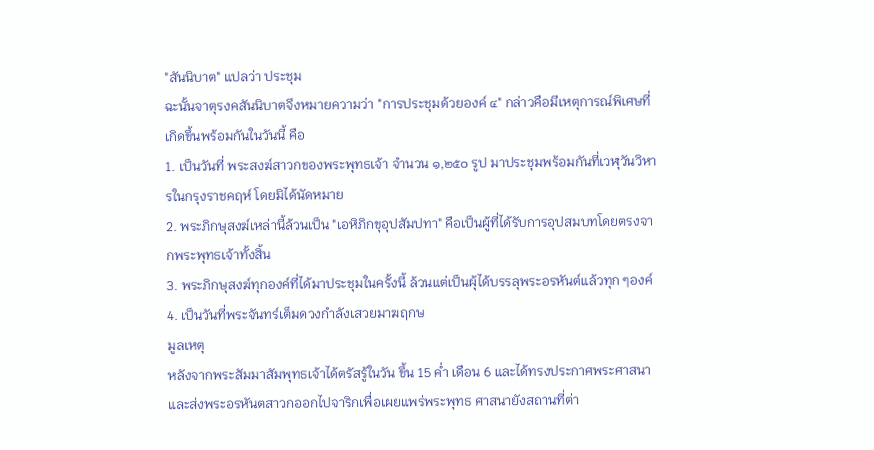"สันนิบาต" แปลว่า ประชุม
ฉะนั้นจาตุรงคสันนิบาตจึงหมายความว่า "การประชุมด้วยองค์ ๔" กล่าวคือมีเหตุการณ์พิเศษที่เกิดขึ้นพร้อมกันในวันนี้ คือ
1. เป็นวันที่ พระสงฆ์สาวกของพระพุทธเจ้า จำนวน ๑,๒๕๐ รูป มาประชุมพร้อมกันที่เวฬุวันวิหารในกรุงราชคฤห์ โดยมิได้นัดหมาย
2. พระภิกษุสงฆ์เหล่านี้ล้วนเป็น "เอหิภิกขุอุปสัมปทา" คือเป็นผู้ที่ได้รับการอุปสมบทโดยตรงจากพระพุทธเจ้าทั้งสิ้น
3. พระภิกษุสงฆ์ทุกองค์ที่ได้มาประชุมในครั้งนี้ ล้วนแต่เป็นผุ้ได้บรรลุพระอรหันต์แล้วทุก ๆองค์
4. เป็นวันที่พระจันทร์เต็มดวงกำลังเสวยมาฆฤกษ
มูลเหตุ
หลังจากพระสัมมาสัมพุทธเจ้าได้ตรัสรู้ในวัน ขึ้น 15 ค่ำ เดือน 6 และได้ทรงประกาศพระศาสนาและส่งพระอรหันตสาวกออกไปจาริกเพื่อเผยแพร่พระพุทธ ศาสนายังสถานที่ต่า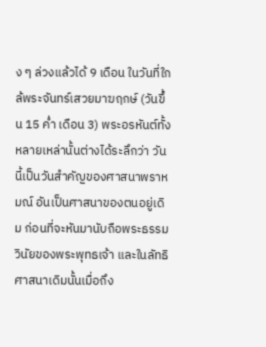ง ๆ ล่วงแล้วได้ 9 เดือน ในวันที่ใกล้พระจันทร์เสวยมาฆฤกษ์ (วันขึ้น 15 ค่ำ เดือน 3) พระอรหันต์ทั้งหลายเหล่านั้นต่างได้ระลึกว่า วันนี้เป็นวันสำคัญของศาสนาพราหมณ์ อันเป็นศาสนาของตนอยู่เดิม ก่อนที่จะหันมานับถือพระธรรมวินัยของพระพุทธเจ้า และในลัทธิศาสนาเดิมนั้นเมื่อถึง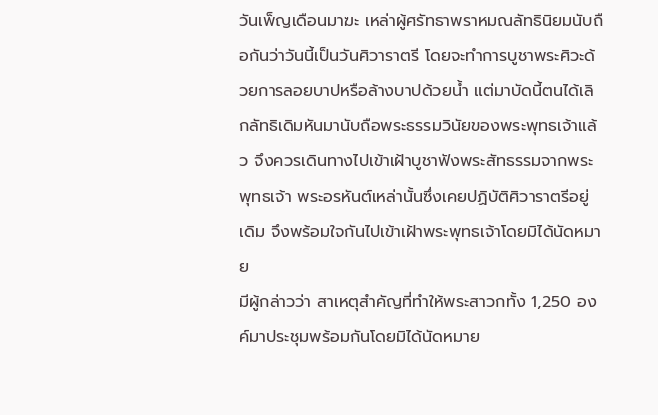วันเพ็ญเดือนมาฆะ เหล่าผู้ศรัทธาพราหมณลัทธินิยมนับถือกันว่าวันนี้เป็นวันศิวาราตรี โดยจะทำการบูชาพระศิวะด้วยการลอยบาปหรือล้างบาปด้วยน้ำ แต่มาบัดนี้ตนได้เลิกลัทธิเดิมหันมานับถือพระธรรมวินัยของพระพุทธเจ้าแล้ว จึงควรเดินทางไปเข้าเฝ้าบูชาฟังพระสัทธรรมจากพระพุทธเจ้า พระอรหันต์เหล่านั้นซึ่งเคยปฏิบัติศิวาราตรีอยู่เดิม จึงพร้อมใจกันไปเข้าเฝ้าพระพุทธเจ้าโดยมิได้นัดหมาย
มีผู้กล่าวว่า สาเหตุสำคัญที่ทำให้พระสาวกทั้ง 1,250 องค์มาประชุมพร้อมกันโดยมิได้นัดหมาย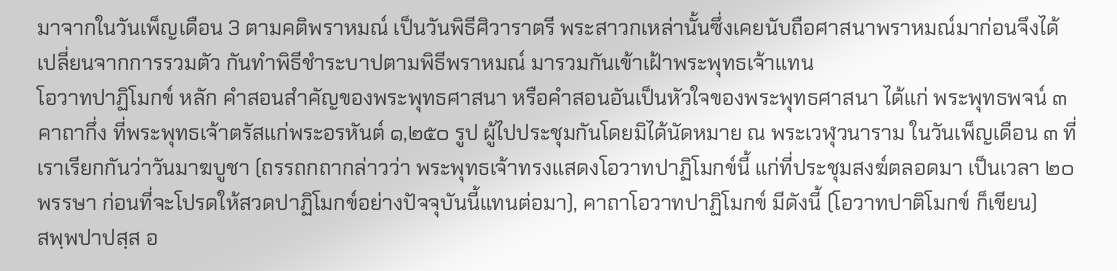มาจากในวันเพ็ญเดือน 3 ตามคติพราหมณ์ เป็นวันพิธีศิวาราตรี พระสาวกเหล่านั้นซึ่งเคยนับถือศาสนาพราหมณ์มาก่อนจึงได้เปลี่ยนจากการรวมตัว กันทำพิธีชำระบาปตามพิธีพราหมณ์ มารวมกันเข้าเฝ้าพระพุทธเจ้าแทน
โอวาทปาฏิโมกข์ หลัก คำสอนสำคัญของพระพุทธศาสนา หรือคำสอนอันเป็นหัวใจของพระพุทธศาสนา ได้แก่ พระพุทธพจน์ ๓ คาถากึ่ง ที่พระพุทธเจ้าตรัสแก่พระอรหันต์ ๑,๒๕๐ รูป ผู้ไปประชุมกันโดยมิได้นัดหมาย ณ พระเวฬุวนาราม ในวันเพ็ญเดือน ๓ ที่เราเรียกกันว่าวันมาฆบูชา (ถรรถกถากล่าวว่า พระพุทธเจ้าทรงแสดงโอวาทปาฏิโมกข์นี้ แก่ที่ประชุมสงฆ์ตลอดมา เป็นเวลา ๒๐ พรรษา ก่อนที่จะโปรดให้สวดปาฏิโมกข์อย่างปัจจุบันนี้แทนต่อมา), คาถาโอวาทปาฏิโมกข์ มีดังนี้ (โอวาทปาติโมกข์ ก็เขียน)
สพฺพปาปสฺส อ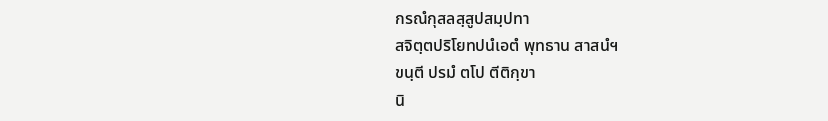กรณํกุสลสฺสูปสมฺปทา
สจิตฺตปริโยทปนํเอตํ พุทธาน สาสนํฯ
ขนฺตี ปรมํ ตโป ตีติกฺขา
นิ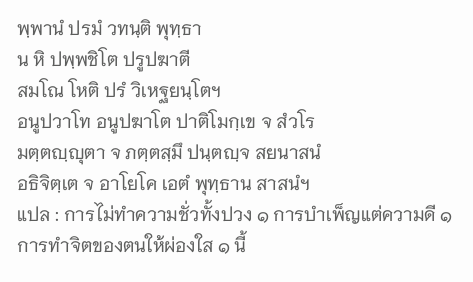พฺพานํ ปรมํ วทนฺติ พุทฺธา
น หิ ปพฺพชิโต ปรูปฆาตี
สมโณ โหติ ปรํ วิเหฐยนฺโตฯ
อนูปวาโท อนูปฆาโต ปาติโมกฺเข จ สํวโร
มตฺตญฺญุตา จ ภตฺตสฺมึ ปนฺตญฺจ สยนาสนํ
อธิจิตฺเต จ อาโยโค เอตํ พุทฺธาน สาสนํฯ
แปล : การไม่ทำความชั่วทั้งปวง ๑ การบำเพ็ญแต่ความดี ๑ การทำจิตของตนให้ผ่องใส ๑ นี้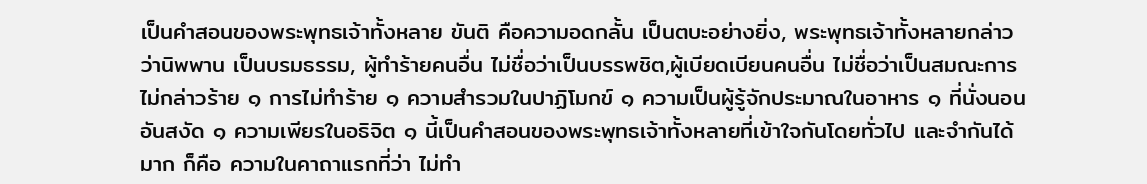เป็นคำสอนของพระพุทธเจ้าทั้งหลาย ขันติ คือความอดกลั้น เป็นตบะอย่างยิ่ง, พระพุทธเจ้าทั้งหลายกล่าวว่านิพพาน เป็นบรมธรรม, ผู้ทำร้ายคนอื่น ไม่ชื่อว่าเป็นบรรพชิต,ผู้เบียดเบียนคนอื่น ไม่ชื่อว่าเป็นสมณะการไม่กล่าวร้าย ๑ การไม่ทำร้าย ๑ ความสำรวมในปาฏิโมกข์ ๑ ความเป็นผู้รู้จักประมาณในอาหาร ๑ ที่นั่งนอนอันสงัด ๑ ความเพียรในอธิจิต ๑ นี้เป็นคำสอนของพระพุทธเจ้าทั้งหลายที่เข้าใจกันโดยทั่วไป และจำกันได้มาก ก็คือ ความในคาถาแรกที่ว่า ไม่ทำ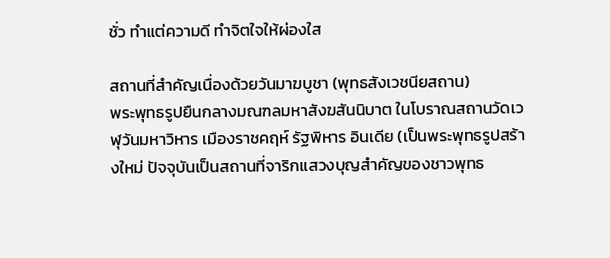ชั่ว ทำแต่ความดี ทำจิตใจให้ผ่องใส

สถานที่สำคัญเนื่องด้วยวันมาฆบูชา (พุทธสังเวชนียสถาน)
พระพุทธรูปยืนกลางมณฑลมหาสังฆสันนิบาต ในโบราณสถานวัดเวฬุวันมหาวิหาร เมืองราชคฤห์ รัฐพิหาร อินเดีย (เป็นพระพุทธรูปสร้างใหม่ ปัจจุบันเป็นสถานที่จาริกแสวงบุญสำคัญของชาวพุทธ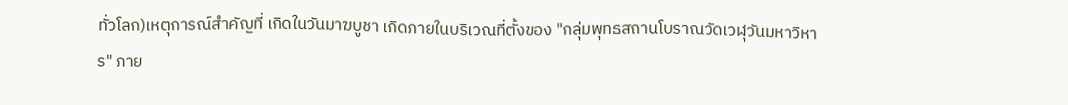ทั่วโลก)เหตุการณ์สำคัญที่ เกิดในวันมาฆบูชา เกิดภายในบริเวณที่ตั้งของ "กลุ่มพุทธสถานโบราณวัดเวฬุวันมหาวิหาร" ภาย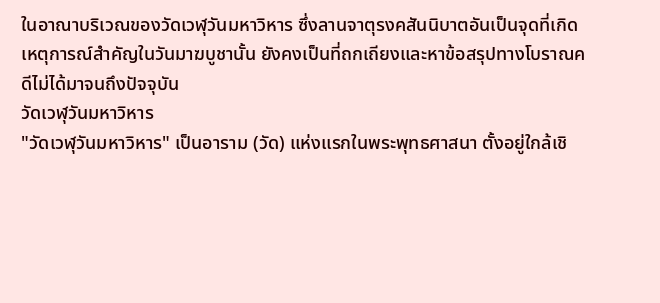ในอาณาบริเวณของวัดเวฬุวันมหาวิหาร ซึ่งลานจาตุรงคสันนิบาตอันเป็นจุดที่เกิดเหตุการณ์สำคัญในวันมาฆบูชานั้น ยังคงเป็นที่ถกเถียงและหาข้อสรุปทางโบราณคดีไม่ได้มาจนถึงปัจจุบัน
วัดเวฬุวันมหาวิหาร
"วัดเวฬุวันมหาวิหาร" เป็นอาราม (วัด) แห่งแรกในพระพุทธศาสนา ตั้งอยู่ใกล้เชิ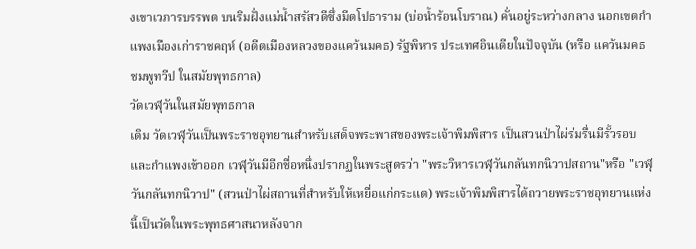งเขาเวภารบรรพต บนริมฝั่งแม่น้ำสรัสวดีซึ่งมีตโปธาราม (บ่อน้ำร้อนโบราณ) คั่นอยู่ระหว่างกลาง นอกเขตกำแพงเมืองเก่าราชคฤห์ (อดีตเมืองหลวงของแคว้นมคธ) รัฐพิหาร ประเทศอินเดียในปัจจุบัน (หรือ แคว้นมคธ ชมพูทวีป ในสมัยพุทธกาล)
วัดเวฬุวันในสมัยพุทธกาล
เดิม วัดเวฬุวันเป็นพระราชอุทยานสำหรับเสด็จพระพาสของพระเจ้าพิมพิสาร เป็นสวนป่าไผ่ร่มรื่นมีรั้วรอบและกำแพงเข้าออก เวฬุวันมีอีกชื่อหนึ่งปรากฏในพระสูตรว่า "พระวิหารเวฬุวันกลันทกนิวาปสถาน"หรือ "เวฬุวันกลันทกนิวาป" (สวนป่าไผ่สถานที่สำหรับให้เหยื่อแก่กระแต) พระเจ้าพิมพิสารได้ถวายพระราชอุทยานแห่งนี้เป็นวัดในพระพุทธศาสนาหลังจาก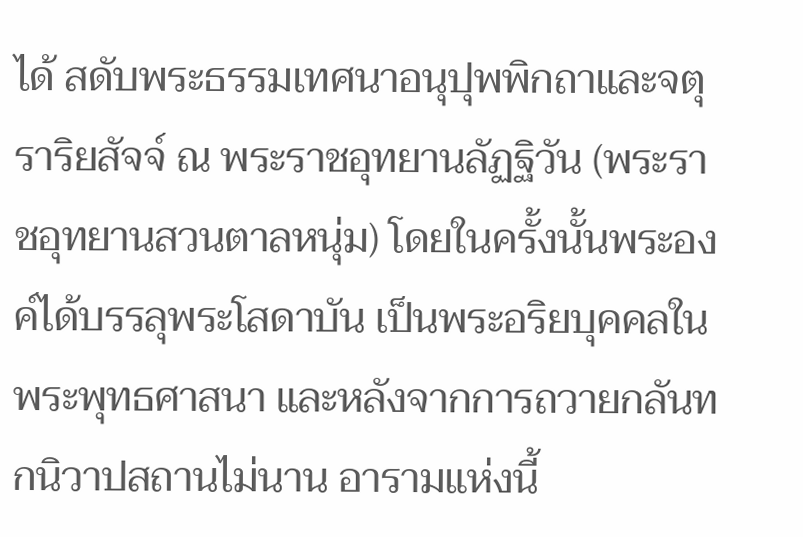ได้ สดับพระธรรมเทศนาอนุปุพพิกถาและจตุราริยสัจจ์ ณ พระราชอุทยานลัฏฐิวัน (พระราชอุทยานสวนตาลหนุ่ม) โดยในครั้งนั้นพระองค์ได้บรรลุพระโสดาบัน เป็นพระอริยบุคคลในพระพุทธศาสนา และหลังจากการถวายกลันทกนิวาปสถานไม่นาน อารามแห่งนี้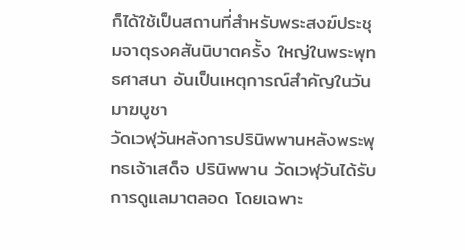ก็ได้ใช้เป็นสถานที่สำหรับพระสงฆ์ประชุมจาตุรงคสันนิบาตครั้ง ใหญ่ในพระพุทธศาสนา อันเป็นเหตุการณ์สำคัญในวันมาฆบูชา
วัดเวฬุวันหลังการปรินิพพานหลังพระพุทธเจ้าเสด็จ ปรินิพพาน วัดเวฬุวันได้รับการดูแลมาตลอด โดยเฉพาะ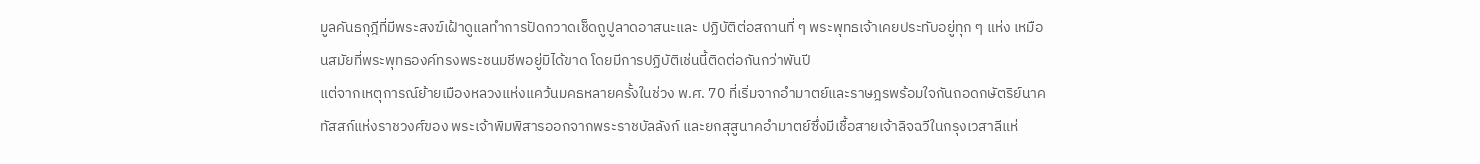มูลคันธกุฎีที่มีพระสงฆ์เฝ้าดูแลทำการปัดกวาดเช็ดถูปูลาดอาสนะและ ปฏิบัติต่อสถานที่ ๆ พระพุทธเจ้าเคยประทับอยู่ทุก ๆ แห่ง เหมือนสมัยที่พระพุทธองค์ทรงพระชนมชีพอยู่มิได้ขาด โดยมีการปฏิบัติเช่นนี้ติดต่อกันกว่าพันปี
แต่จากเหตุการณ์ย้ายเมืองหลวงแห่งแคว้นมคธหลายครั้งในช่วง พ.ศ. 70 ที่เริ่มจากอำมาตย์และราษฎรพร้อมใจกันถอดกษัตริย์นาคทัสสก์แห่งราชวงศ์ของ พระเจ้าพิมพิสารออกจากพระราชบัลลังก์ และยกสุสูนาคอำมาตย์ซึ่งมีเชื้อสายเจ้าลิจฉวีในกรุงเวสาลีแห่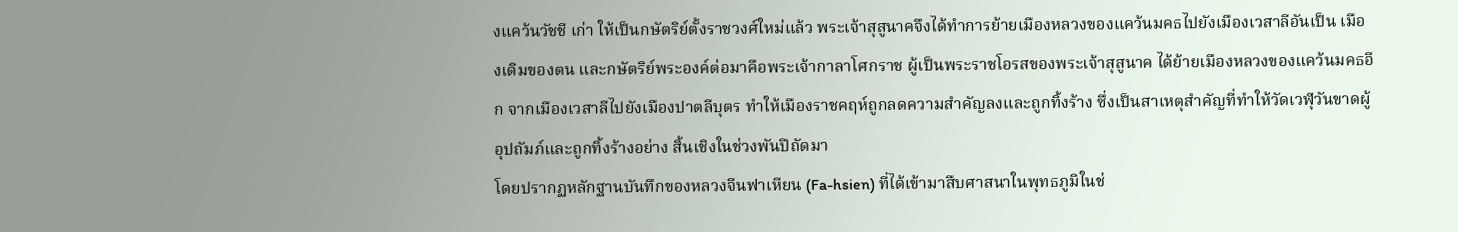งแคว้นวัชชี เก่า ให้เป็นกษัตริย์ตั้งราชวงศ์ใหม่แล้ว พระเจ้าสุสูนาคจึงได้ทำการย้ายเมืองหลวงของแคว้นมคธไปยังเมืองเวสาลีอันเป็น เมืองเดิมของตน และกษัตริย์พระองค์ต่อมาคือพระเจ้ากาลาโศกราช ผู้เป็นพระราชโอรสของพระเจ้าสุสูนาค ได้ย้ายเมืองหลวงของแคว้นมคธอีก จากเมืองเวสาลีไปยังเมืองปาตลีบุตร ทำให้เมืองราชคฤห์ถูกลดความสำคัญลงและถูกทิ้งร้าง ซึ่งเป็นสาเหตุสำคัญที่ทำให้วัดเวฬุวันขาดผู้อุปถัมภ์และถูกทิ้งร้างอย่าง สิ้นเชิงในช่วงพันปีถัดมา
โดยปรากฏหลักฐานบันทึกของหลวงจีนฟาเหียน (Fa-hsien) ที่ได้เข้ามาสืบศาสนาในพุทธภูมิในช่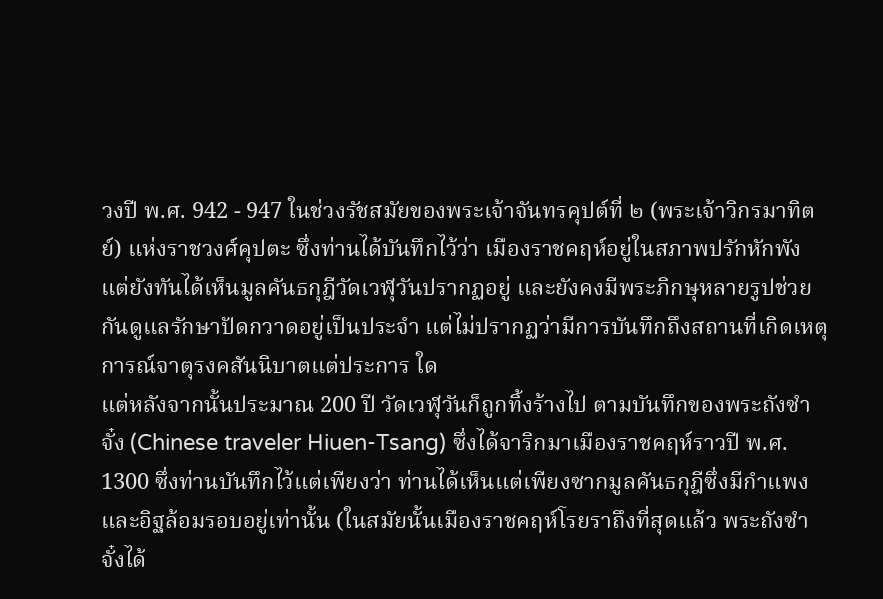วงปี พ.ศ. 942 - 947 ในช่วงรัชสมัยของพระเจ้าจันทรคุปต์ที่ ๒ (พระเจ้าวิกรมาทิตย์) แห่งราชวงศ์คุปตะ ซึ่งท่านได้บันทึกไว้ว่า เมืองราชคฤห์อยู่ในสภาพปรักหักพัง แต่ยังทันได้เห็นมูลคันธกุฎีวัดเวฬุวันปรากฏอยู่ และยังคงมีพระภิกษุหลายรูปช่วยกันดูแลรักษาปัดกวาดอยู่เป็นประจำ แต่ไม่ปรากฏว่ามีการบันทึกถึงสถานที่เกิดเหตุการณ์จาตุรงคสันนิบาตแต่ประการ ใด
แต่หลังจากนั้นประมาณ 200 ปี วัดเวฬุวันก็ถูกทิ้งร้างไป ตามบันทึกของพระถังซำจั๋ง (Chinese traveler Hiuen-Tsang) ซึ่งได้จาริกมาเมืองราชคฤห์ราวปี พ.ศ. 1300 ซึ่งท่านบันทึกไว้แต่เพียงว่า ท่านได้เห็นแต่เพียงซากมูลคันธกุฎีซึ่งมีกำแพงและอิฐล้อมรอบอยู่เท่านั้น (ในสมัยนั้นเมืองราชคฤห์โรยราถึงที่สุดแล้ว พระถังซำจั๋งได้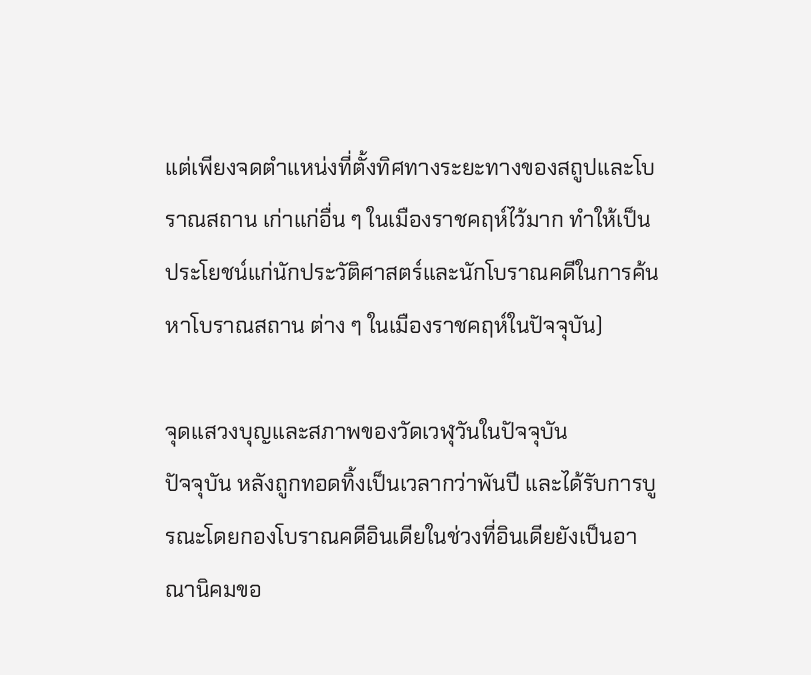แต่เพียงจดตำแหน่งที่ตั้งทิศทางระยะทางของสถูปและโบราณสถาน เก่าแก่อื่น ๆ ในเมืองราชคฤห์ไว้มาก ทำให้เป็นประโยชน์แก่นักประวัติศาสตร์และนักโบราณคดีในการค้นหาโบราณสถาน ต่าง ๆ ในเมืองราชคฤห์ในปัจจุบัน)

จุดแสวงบุญและสภาพของวัดเวฬุวันในปัจจุบัน
ปัจจุบัน หลังถูกทอดทิ้งเป็นเวลากว่าพันปี และได้รับการบูรณะโดยกองโบราณคดีอินเดียในช่วงที่อินเดียยังเป็นอาณานิคมขอ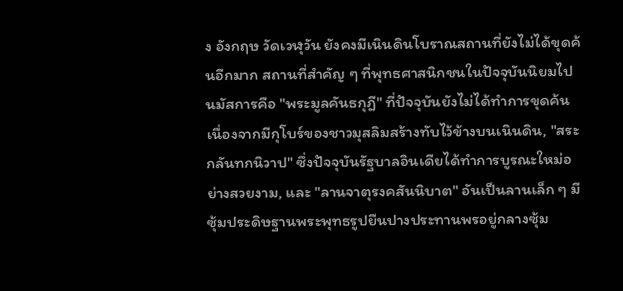ง อังกฤษ วัดเวฬุวัน ยังคงมีเนินดินโบราณสถานที่ยังไม่ได้ขุดค้นอีกมาก สถานที่สำคัญ ๆ ที่พุทธศาสนิกชนในปัจจุบันนิยมไปนมัสการคือ "พระมูลคันธกุฎี" ที่ปัจจุบันยังไม่ได้ทำการขุดค้น เนื่องจากมีกุโบร์ของชาวมุสลิมสร้างทับไว้ข้างบนเนินดิน, "สระกลันทกนิวาป" ซึ่งปัจจุบันรัฐบาลอินเดียได้ทำการบูรณะใหม่อย่างสวยงาม, และ "ลานจาตุรงคสันนิบาต" อันเป็นลานเล็ก ๆ มีซุ้มประดิษฐานพระพุทธรูปยืนปางประทานพรอยู่กลางซุ้ม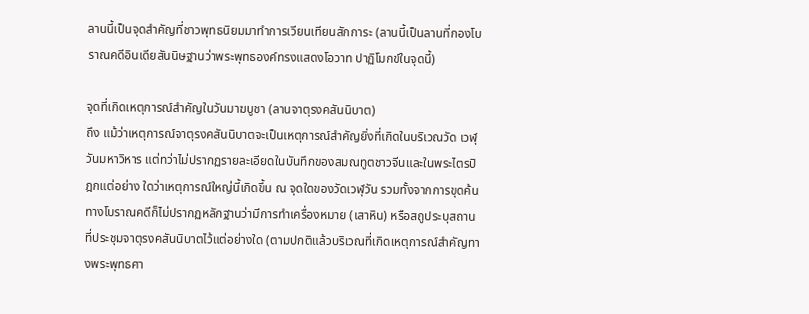ลานนี้เป็นจุดสำคัญที่ชาวพุทธนิยมมาทำการเวียนเทียนสักการะ (ลานนี้เป็นลานที่กองโบราณคดีอินเดียสันนิษฐานว่าพระพุทธองค์ทรงแสดงโอวาท ปาฏิโมกข์ในจุดนี้)

จุดที่เกิดเหตุการณ์สำคัญในวันมาฆบูชา (ลานจาตุรงคสันนิบาต)
ถึง แม้ว่าเหตุการณ์จาตุรงคสันนิบาตจะเป็นเหตุการณ์สำคัญยิ่งที่เกิดในบริเวณวัด เวฬุวันมหาวิหาร แต่ทว่าไม่ปรากฏรายละเอียดในบันทึกของสมณทูตชาวจีนและในพระไตรปิฎกแต่อย่าง ใดว่าเหตุการณ์ใหญ่นี้เกิดขึ้น ณ จุดใดของวัดเวฬุวัน รวมทั้งจากการขุดค้นทางโบราณคดีก็ไม่ปรากฏหลักฐานว่ามีการทำเครื่องหมาย (เสาหิน) หรือสถูประบุสถานที่ประชุมจาตุรงคสันนิบาตไว้แต่อย่างใด (ตามปกติแล้วบริเวณที่เกิดเหตุการณ์สำคัญทางพระพุทธศา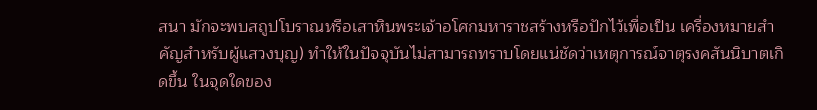สนา มักจะพบสถูปโบราณหรือเสาหินพระเจ้าอโศกมหาราชสร้างหรือปักไว้เพื่อเป็น เครื่องหมายสำคัญสำหรับผู้แสวงบุญ) ทำให้ในปัจจุบันไม่สามารถทราบโดยแน่ชัดว่าเหตุการณ์จาตุรงคสันนิบาตเกิดขึ้น ในจุดใดของ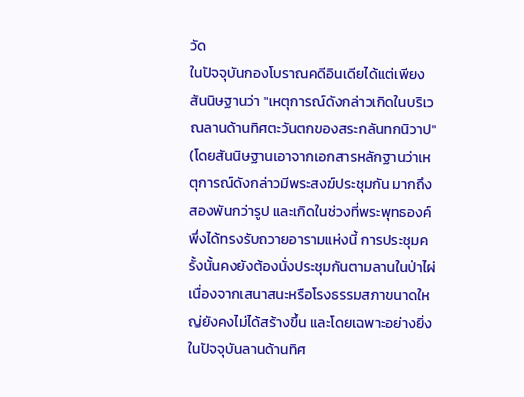วัด
ในปัจจุบันกองโบราณคดีอินเดียได้แต่เพียงสันนิษฐานว่า "เหตุการณ์ดังกล่าวเกิดในบริเวณลานด้านทิศตะวันตกของสระกลันทกนิวาป" (โดยสันนิษฐานเอาจากเอกสารหลักฐานว่าเหตุการณ์ดังกล่าวมีพระสงฆ์ประชุมกัน มากถึงสองพันกว่ารูป และเกิดในช่วงที่พระพุทธองค์พึ่งได้ทรงรับถวายอารามแห่งนี้ การประชุมครั้งนั้นคงยังต้องนั่งประชุมกันตามลานในป่าไผ่ เนื่องจากเสนาสนะหรือโรงธรรมสภาขนาดใหญ่ยังคงไม่ได้สร้างขึ้น และโดยเฉพาะอย่างยิ่งในปัจจุบันลานด้านทิศ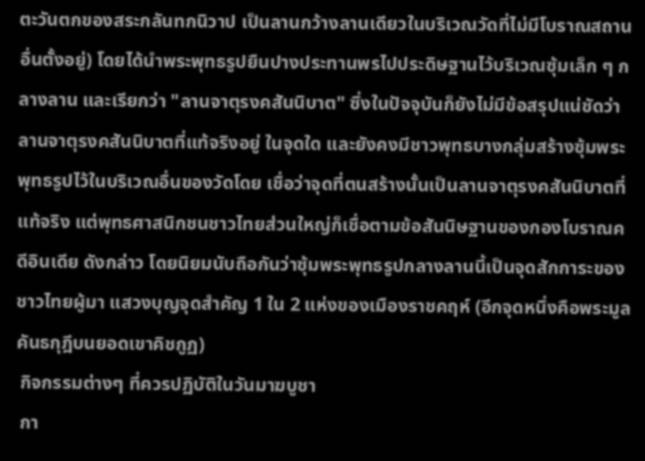ตะวันตกของสระกลันทกนิวาป เป็นลานกว้างลานเดียวในบริเวณวัดที่ไม่มีโบราณสถานอื่นตั้งอยู่) โดยได้นำพระพุทธรูปยืนปางประทานพรไปประดิษฐานไว้บริเวณซุ้มเล็ก ๆ กลางลาน และเรียกว่า "ลานจาตุรงคสันนิบาต" ซึ่งในปัจจุบันก็ยังไม่มีข้อสรุปแน่ชัดว่าลานจาตุรงคสันนิบาตที่แท้จริงอยู่ ในจุดใด และยังคงมีชาวพุทธบางกลุ่มสร้างซุ้มพระพุทธรูปไว้ในบริเวณอื่นของวัดโดย เชื่อว่าจุดที่ตนสร้างนั้นเป็นลานจาตุรงคสันนิบาตที่แท้จริง แต่พุทธศาสนิกชนชาวไทยส่วนใหญ่ก็เชื่อตามข้อสันนิษฐานของกองโบราณคดีอินเดีย ดังกล่าว โดยนิยมนับถือกันว่าซุ้มพระพุทธรูปกลางลานนี้เป็นจุดสักการะของชาวไทยผู้มา แสวงบุญจุดสำคัญ 1 ใน 2 แห่งของเมืองราชคฤห์ (อีกจุดหนึ่งคือพระมูลคันธกุฎีบนยอดเขาคิชกูฏ)
 กิจกรรมต่างๆ ที่ควรปฏิบัติในวันมาฆบูชา
 กา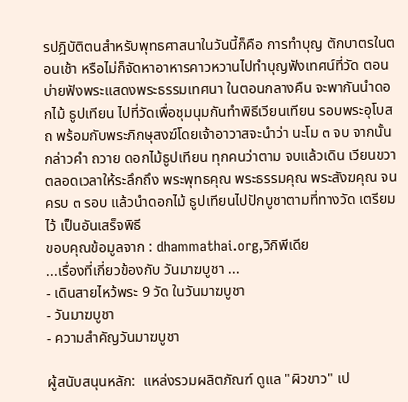รปฎิบัติตนสำหรับพุทธศาสนาในวันนี้ก็คือ การทำบุญ ตักบาตรในตอนเช้า หรือไม่ก็จัดหาอาหารคาวหวานไปทำบุญฟังเทศน์ที่วัด ตอนบ่ายฟังพระแสดงพระธรรมเทศนา ในตอนกลางคืน จะพากันนำดอกไม้ ธูปเทียน ไปที่วัดเพื่อชุมนุมกันทำพิธีเวียนเทียน รอบพระอุโบสถ พร้อมกับพระภิกษุสงฆ์โดยเจ้าอาวาสจะนำว่า นะโม ๓ จบ จากนั้นกล่าวคำ ถวาย ดอกไม้ธูปเทียน ทุกคนว่าตาม จบแล้วเดิน เวียนขวา ตลอดเวลาให้ระลึกถึง พระพุทธคุณ พระธรรมคุณ พระสังฆคุณ จนครบ ๓ รอบ แล้วนำดอกไม้ ธูปเทียนไปปักบูชาตามที่ทางวัด เตรียมไว้ เป็นอันเสร็จพิธี
ขอบคุณข้อมูลจาก : dhammathai.org,วิกิพีเดีย
...เรื่องที่เกี่ยวข้องกับ วันมาฆบูชา ...
- เดินสายไหว้พระ 9 วัด ในวันมาฆบูชา
- วันมาฆบูชา
- ความสำคัญวันมาฆบูชา

ผู้สนับสนุนหลัก:  แหล่งรวมผลิตภัณฑ์ ดูแล "ผิวขาว" เป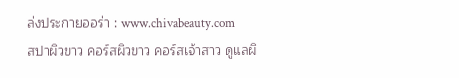ล่งประกายออร่า : www.chivabeauty.com
สปาผิวขาว คอร์สผิวขาว คอร์สเจ้าสาว ดูแลผิ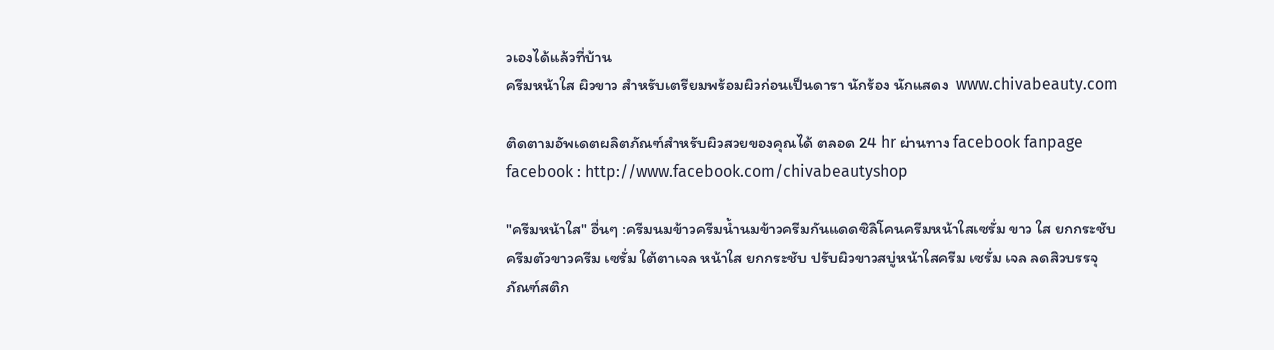วเองได้แล้วที่บ้าน
ครีมหน้าใส ผิวขาว สำหรับเตรียมพร้อมผิวก่อนเป็นดารา นักร้อง นักแสดง  www.chivabeauty.com

ติดตามอัพเดตผลิตภัณฑ์สำหรับผิวสวยของคุณได้ ตลอด 24 hr ผ่านทาง facebook fanpage
facebook : http://www.facebook.com/chivabeautyshop

"ครีมหน้าใส" อื่นๆ :ครีมนมข้าวครีมน้ำนมข้าวครีมกันแดดซิลิโคนครีมหน้าใสเซรั่ม ขาว ใส ยกกระชับครีมตัวขาวครีม เซรั่ม ใต้ตาเจล หน้าใส ยกกระชับ ปรับผิวขาวสบู่หน้าใสครีม เซรั่ม เจล ลดสิวบรรจุภัณฑ์สติก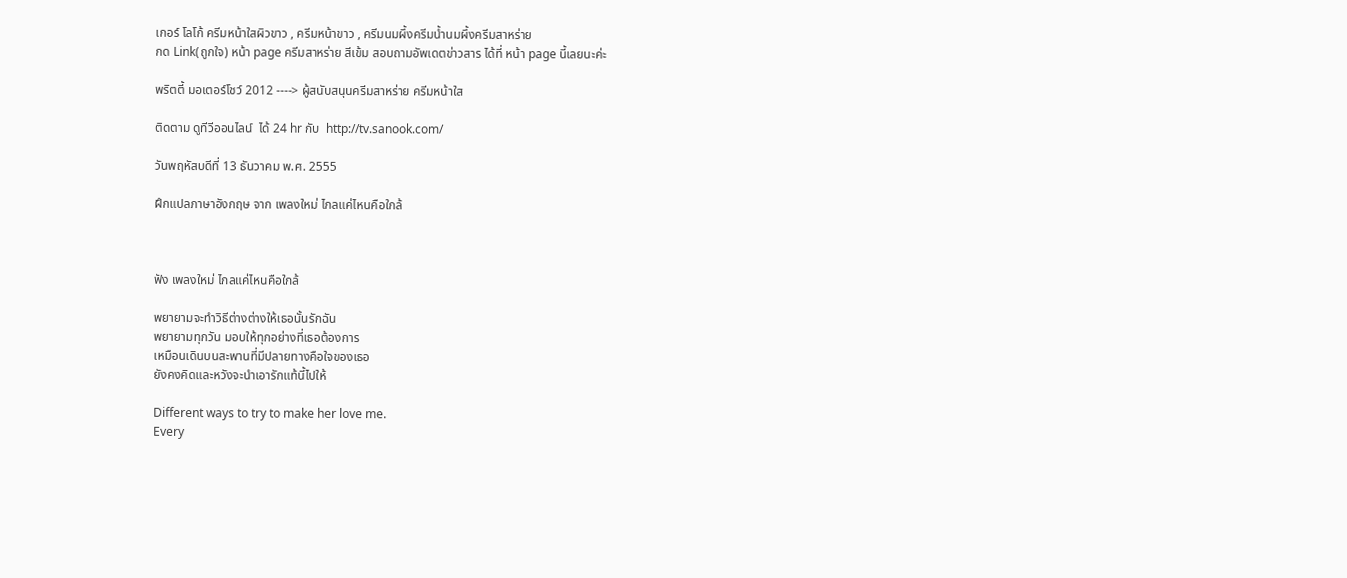เกอร์ โลโก้ ครีมหน้าใสผิวขาว , ครีมหน้าขาว , ครีมนมผึ้งครีมน้ำนมผึ้งครีมสาหร่าย
กด Link(ถูกใจ) หน้า page ครีมสาหร่าย สีเข้ม สอบถามอัพเดตข่าวสาร ได้ที่ หน้า page นี้เลยนะค่ะ

พริตตี้ มอเตอร์โชว์ 2012 ----> ผู้สนับสนุนครีมสาหร่าย ครีมหน้าใส

ติดตาม ดูทีวีออนไลน์  ได้ 24 hr กับ  http://tv.sanook.com/

วันพฤหัสบดีที่ 13 ธันวาคม พ.ศ. 2555

ฝึกแปลภาษาอังกฤษ จาก เพลงใหม่ ไกลแค่ไหนคือใกล้



ฟัง เพลงใหม่ ไกลแค่ไหนคือใกล้

พยายามจะทำวิธีต่างต่างให้เธอนั้นรักฉัน
พยายามทุกวัน มอบให้ทุกอย่างที่เธอต้องการ
เหมือนเดินบนสะพานที่มีปลายทางคือใจของเธอ
ยังคงคิดและหวังจะนำเอารักแท้นี้ไปให้

Different ways to try to make her love me.
Every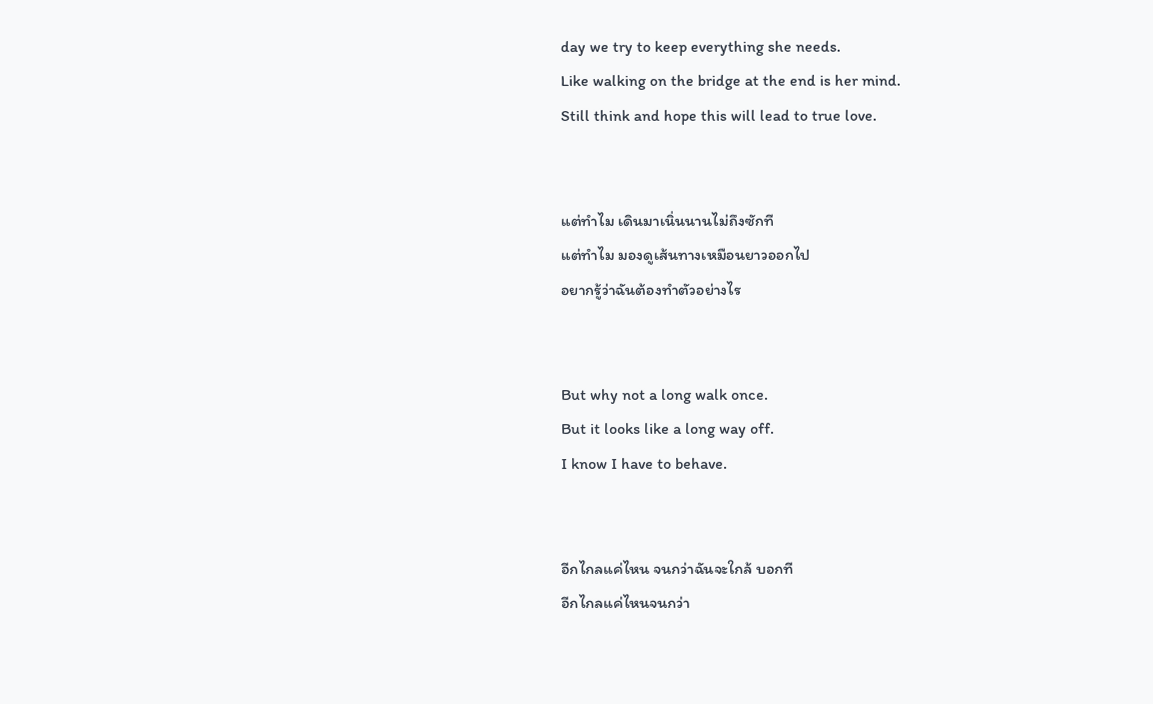day we try to keep everything she needs.
Like walking on the bridge at the end is her mind.
Still think and hope this will lead to true love.


แต่ทำไม เดินมาเนิ่นนานไม่ถึงซักที
แต่ทำไม มองดูเส้นทางเหมือนยาวออกไป
อยากรู้ว่าฉันต้องทำตัวอย่างไร


But why not a long walk once.
But it looks like a long way off.
I know I have to behave.


อีกไกลแค่ไหน จนกว่าฉันจะใกล้ บอกที
อีกไกลแค่ไหนจนกว่า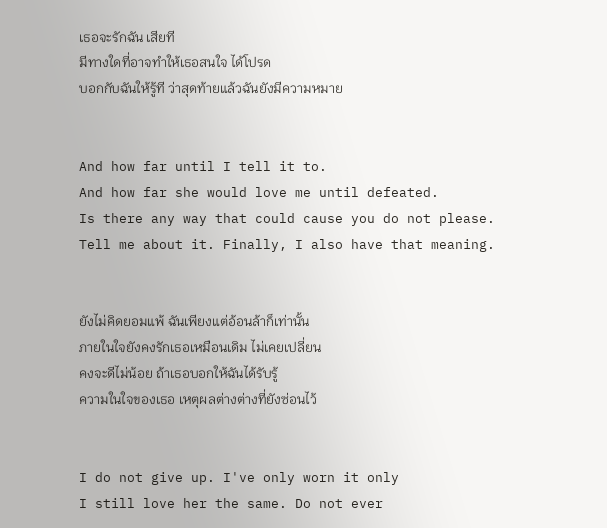เธอจะรักฉัน เสียที
มีทางใดที่อาจทำให้เธอสนใจ ได้โปรด
บอกกับฉันให้รู้ที ว่าสุดท้ายแล้วฉันยังมีความหมาย


And how far until I tell it to.
And how far she would love me until defeated.
Is there any way that could cause you do not please.
Tell me about it. Finally, I also have that meaning.


ยังไม่คิดยอมแพ้ ฉันเพียงแต่อ้อนล้าก็เท่านั้น
ภายในใจยังคงรักเธอเหมือนเดิม ไม่เคยเปลี่ยน
คงจะดีไม่น้อย ถ้าเธอบอกให้ฉันได้รับรู้
ความในใจของเธอ เหตุผลต่างต่างที่ยังซ่อนไว้


I do not give up. I've only worn it only
I still love her the same. Do not ever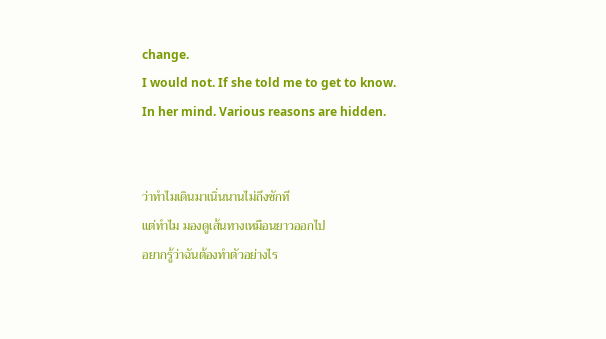change.
I would not. If she told me to get to know.
In her mind. Various reasons are hidden.


ว่าทำไมเดินมาเนิ่นนานไม่ถึงซักที
แต่ทำไม มองดูเส้นทางเหมือนยาวออกไป
อยากรู้ว่าฉันต้องทำตัวอย่างไร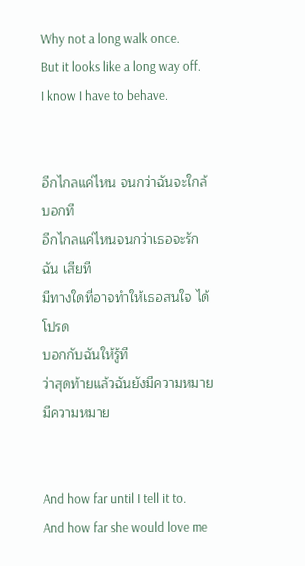Why not a long walk once.
But it looks like a long way off.
I know I have to behave.


อีกไกลแค่ไหน จนกว่าฉันจะใกล้ บอกที
อีกไกลแค่ไหนจนกว่าเธอจะรักฉัน เสียที
มีทางใดที่อาจทำให้เธอสนใจ ได้โปรด
บอกกับฉันให้รู้ที
ว่าสุดท้ายแล้วฉันยังมีความหมาย มีความหมาย


And how far until I tell it to.
And how far she would love me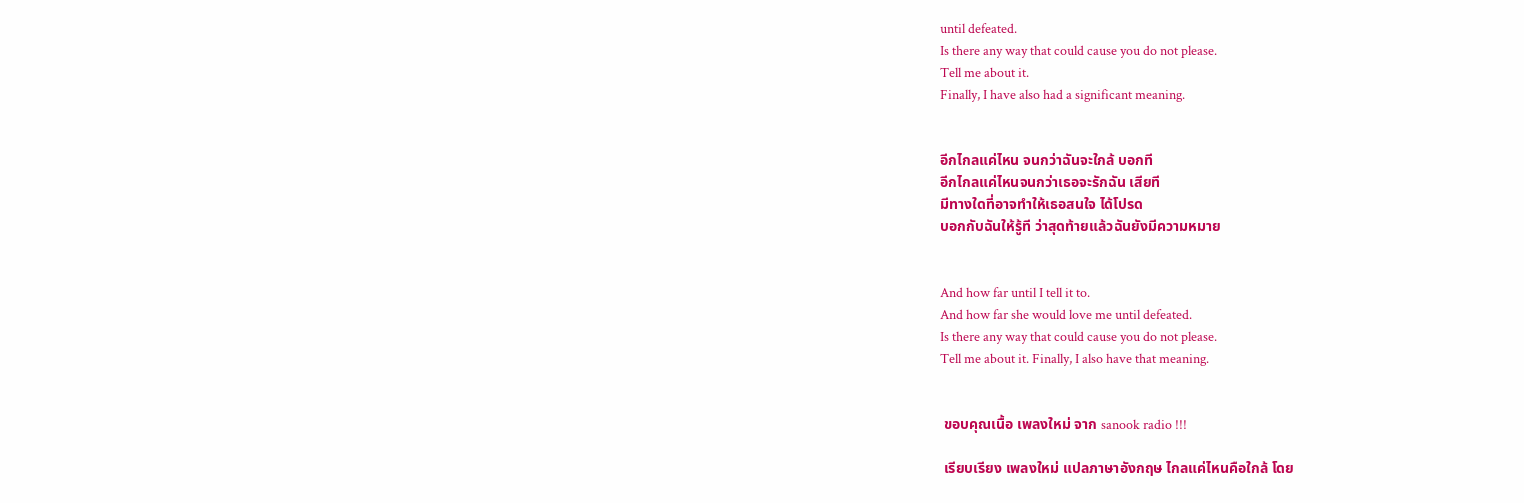until defeated.
Is there any way that could cause you do not please.
Tell me about it.
Finally, I have also had a significant meaning.


อีกไกลแค่ไหน จนกว่าฉันจะใกล้ บอกที
อีกไกลแค่ไหนจนกว่าเธอจะรักฉัน เสียที
มีทางใดที่อาจทำให้เธอสนใจ ได้โปรด
บอกกับฉันให้รู้ที ว่าสุดท้ายแล้วฉันยังมีความหมาย


And how far until I tell it to.
And how far she would love me until defeated.
Is there any way that could cause you do not please.
Tell me about it. Finally, I also have that meaning.


 ขอบคุณเนื้อ เพลงใหม่ จาก sanook radio !!!

 เรียบเรียง เพลงใหม่ แปลภาษาอังกฤษ ไกลแค่ไหนคือใกล้ โดย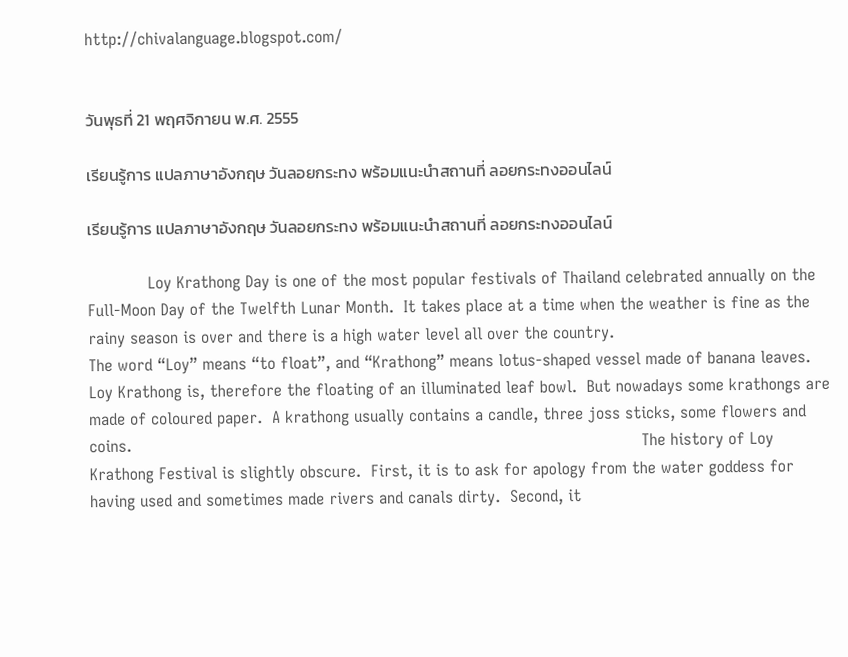http://chivalanguage.blogspot.com/


วันพุธที่ 21 พฤศจิกายน พ.ศ. 2555

เรียนรู้การ แปลภาษาอังกฤษ วันลอยกระทง พร้อมแนะนำสถานที่ ลอยกระทงออนไลน์

เรียนรู้การ แปลภาษาอังกฤษ วันลอยกระทง พร้อมแนะนำสถานที่ ลอยกระทงออนไลน์

            Loy Krathong Day is one of the most popular festivals of Thailand celebrated annually on the Full-Moon Day of the Twelfth Lunar Month.  It takes place at a time when the weather is fine as the rainy season is over and there is a high water level all over the country.                                                                                                                        The word “Loy” means “to float”, and “Krathong” means lotus-shaped vessel made of banana leaves. Loy Krathong is, therefore the floating of an illuminated leaf bowl.  But nowadays some krathongs are made of coloured paper.  A krathong usually contains a candle, three joss sticks, some flowers and coins.                                                                                                      The history of Loy Krathong Festival is slightly obscure.  First, it is to ask for apology from the water goddess for having used and sometimes made rivers and canals dirty.  Second, it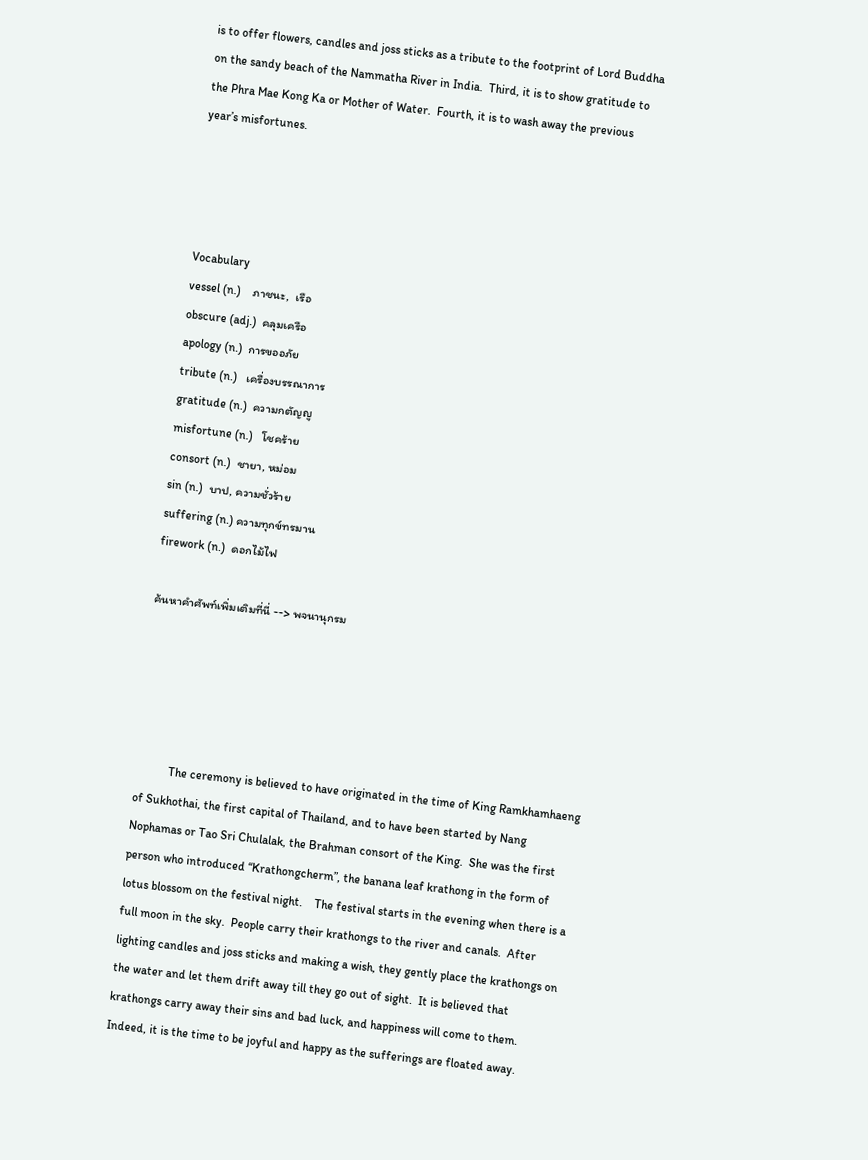is to offer flowers, candles and joss sticks as a tribute to the footprint of Lord Buddha on the sandy beach of the Nammatha River in India.  Third, it is to show gratitude to the Phra Mae Kong Ka or Mother of Water.  Fourth, it is to wash away the previous year’s misfortunes.




Vocabulary
vessel (n.)    ภาชนะ,  เรือ
obscure (adj.)  คลุมเครือ
apology (n.)  การขออภัย
tribute (n.)   เครื่องบรรณาการ
gratitude (n.)  ความกตัญญู
misfortune (n.)   โชคร้าย
consort (n.)  ชายา, หม่อม
sin (n.)  บาป, ความชั่วร้าย
suffering (n.) ความทุกข์ทรมาน
firework (n.)  ดอกไม้ไฟ

ค้นหาคำศัพท์เพิ่มเติมที่นี่ --> พจนานุกรม





           The ceremony is believed to have originated in the time of King Ramkhamhaeng of Sukhothai, the first capital of Thailand, and to have been started by Nang Nophamas or Tao Sri Chulalak, the Brahman consort of the King.  She was the first person who introduced “Krathongcherm”, the banana leaf krathong in the form of lotus blossom on the festival night.    The festival starts in the evening when there is a full moon in the sky.  People carry their krathongs to the river and canals.  After lighting candles and joss sticks and making a wish, they gently place the krathongs on the water and let them drift away till they go out of sight.  It is believed that krathongs carry away their sins and bad luck, and happiness will come to them.  Indeed, it is the time to be joyful and happy as the sufferings are floated away.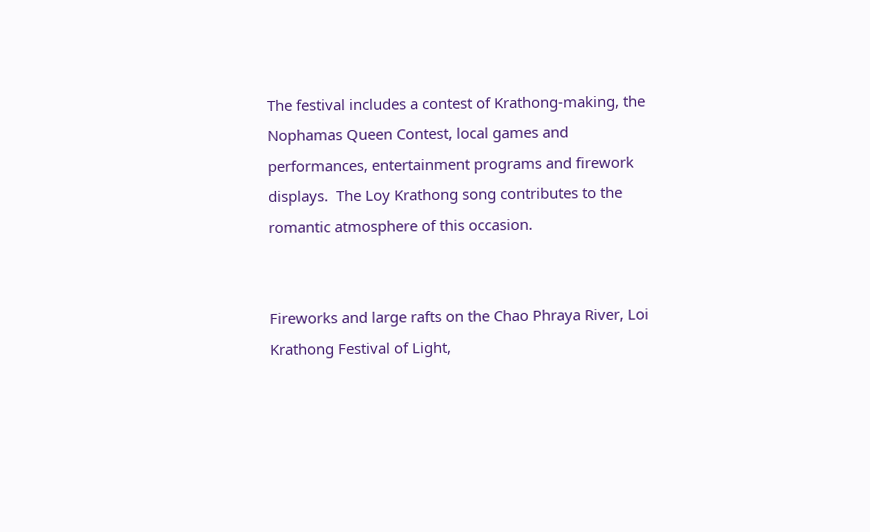The festival includes a contest of Krathong-making, the Nophamas Queen Contest, local games and performances, entertainment programs and firework displays.  The Loy Krathong song contributes to the romantic atmosphere of this occasion.


Fireworks and large rafts on the Chao Phraya River, Loi Krathong Festival of Light,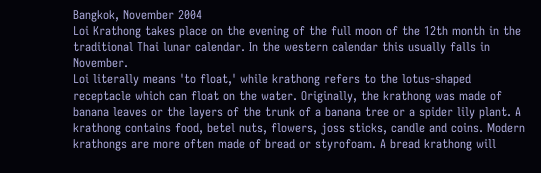Bangkok, November 2004
Loi Krathong takes place on the evening of the full moon of the 12th month in the traditional Thai lunar calendar. In the western calendar this usually falls in November.
Loi literally means 'to float,' while krathong refers to the lotus-shaped receptacle which can float on the water. Originally, the krathong was made of banana leaves or the layers of the trunk of a banana tree or a spider lily plant. A krathong contains food, betel nuts, flowers, joss sticks, candle and coins. Modern krathongs are more often made of bread or styrofoam. A bread krathong will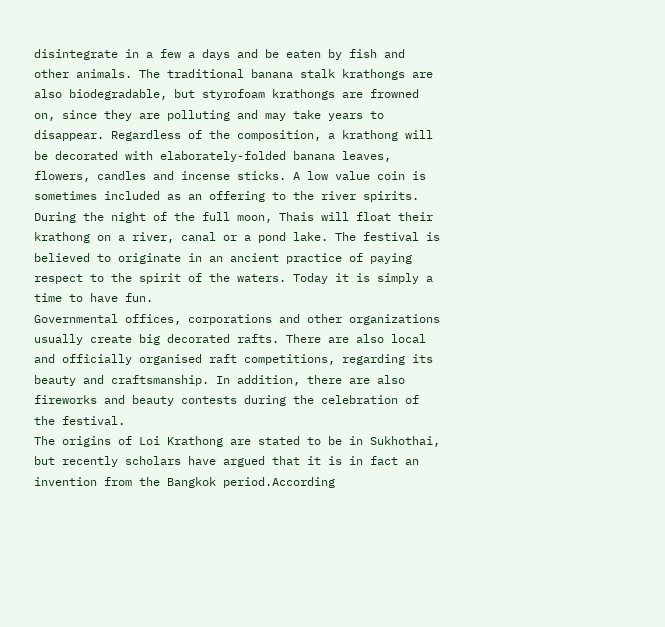disintegrate in a few a days and be eaten by fish and other animals. The traditional banana stalk krathongs are also biodegradable, but styrofoam krathongs are frowned on, since they are polluting and may take years to disappear. Regardless of the composition, a krathong will be decorated with elaborately-folded banana leaves, flowers, candles and incense sticks. A low value coin is sometimes included as an offering to the river spirits. During the night of the full moon, Thais will float their krathong on a river, canal or a pond lake. The festival is believed to originate in an ancient practice of paying respect to the spirit of the waters. Today it is simply a time to have fun.
Governmental offices, corporations and other organizations usually create big decorated rafts. There are also local and officially organised raft competitions, regarding its beauty and craftsmanship. In addition, there are also fireworks and beauty contests during the celebration of the festival.
The origins of Loi Krathong are stated to be in Sukhothai, but recently scholars have argued that it is in fact an invention from the Bangkok period.According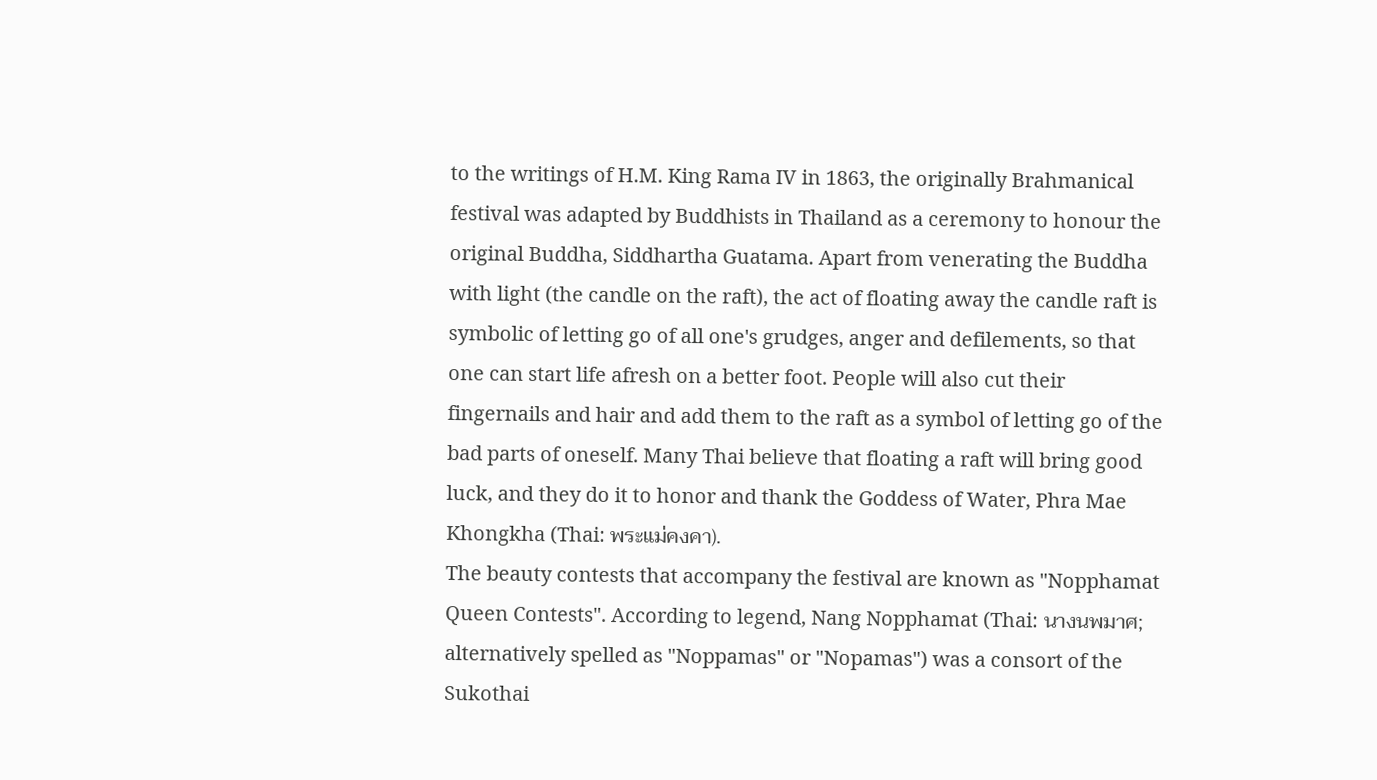to the writings of H.M. King Rama IV in 1863, the originally Brahmanical festival was adapted by Buddhists in Thailand as a ceremony to honour the original Buddha, Siddhartha Guatama. Apart from venerating the Buddha with light (the candle on the raft), the act of floating away the candle raft is symbolic of letting go of all one's grudges, anger and defilements, so that one can start life afresh on a better foot. People will also cut their fingernails and hair and add them to the raft as a symbol of letting go of the bad parts of oneself. Many Thai believe that floating a raft will bring good luck, and they do it to honor and thank the Goddess of Water, Phra Mae Khongkha (Thai: พระแม่คงคา).
The beauty contests that accompany the festival are known as "Nopphamat Queen Contests". According to legend, Nang Nopphamat (Thai: นางนพมาศ; alternatively spelled as "Noppamas" or "Nopamas") was a consort of the Sukothai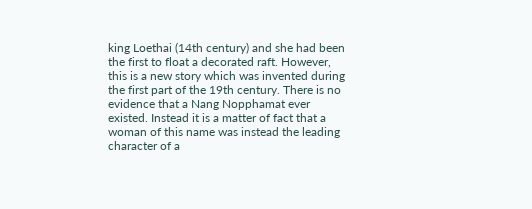king Loethai (14th century) and she had been the first to float a decorated raft. However, this is a new story which was invented during the first part of the 19th century. There is no evidence that a Nang Nopphamat ever existed. Instead it is a matter of fact that a woman of this name was instead the leading character of a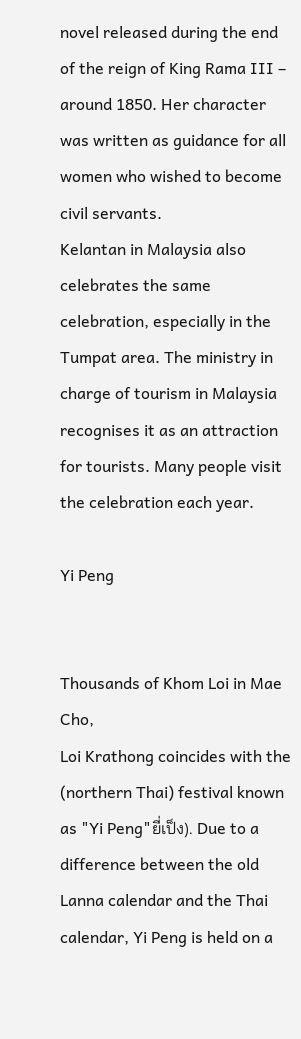novel released during the end of the reign of King Rama III – around 1850. Her character was written as guidance for all women who wished to become civil servants.
Kelantan in Malaysia also celebrates the same celebration, especially in the Tumpat area. The ministry in charge of tourism in Malaysia recognises it as an attraction for tourists. Many people visit the celebration each year.

Yi Peng


Thousands of Khom Loi in Mae Cho,
Loi Krathong coincides with the  (northern Thai) festival known as "Yi Peng"ยี่เป็ง). Due to a difference between the old Lanna calendar and the Thai calendar, Yi Peng is held on a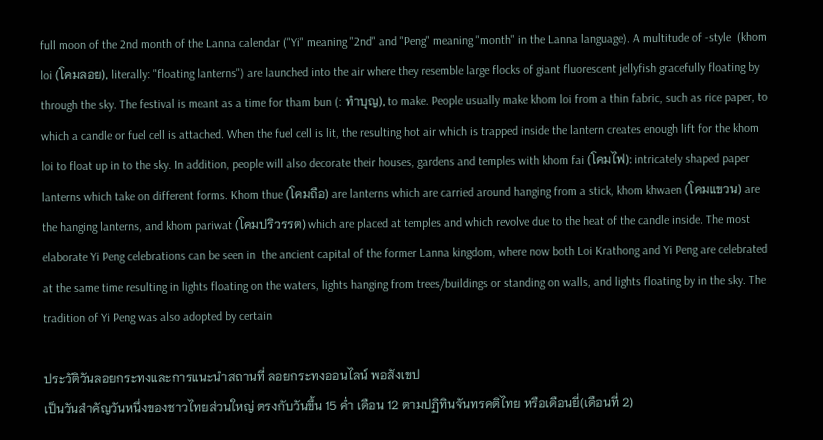full moon of the 2nd month of the Lanna calendar ("Yi" meaning "2nd" and "Peng" meaning "month" in the Lanna language). A multitude of -style  (khom loi (โคมลอย), literally: "floating lanterns") are launched into the air where they resemble large flocks of giant fluorescent jellyfish gracefully floating by through the sky. The festival is meant as a time for tham bun (: ทำบุญ), to make. People usually make khom loi from a thin fabric, such as rice paper, to which a candle or fuel cell is attached. When the fuel cell is lit, the resulting hot air which is trapped inside the lantern creates enough lift for the khom loi to float up in to the sky. In addition, people will also decorate their houses, gardens and temples with khom fai (โคมไฟ): intricately shaped paper lanterns which take on different forms. Khom thue (โคมถือ) are lanterns which are carried around hanging from a stick, khom khwaen (โคมแขวน) are the hanging lanterns, and khom pariwat (โคมปริวรรต) which are placed at temples and which revolve due to the heat of the candle inside. The most elaborate Yi Peng celebrations can be seen in  the ancient capital of the former Lanna kingdom, where now both Loi Krathong and Yi Peng are celebrated at the same time resulting in lights floating on the waters, lights hanging from trees/buildings or standing on walls, and lights floating by in the sky. The tradition of Yi Peng was also adopted by certain

ประวัติวันลอยกระทงและการแนะนำสถานที่ ลอยกระทงออนไลน์ พอสังเขป
เป็นวันสำคัญวันหนึ่งของชาวไทยส่วนใหญ่ ตรงกับวันขึ้น 15 ค่ำ เดือน 12 ตามปฏิทินจันทรคติไทย หรือเดือนยี่(เดือนที่ 2)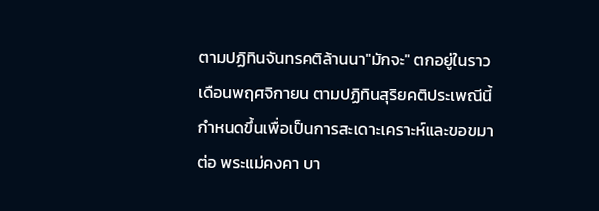ตามปฏิทินจันทรคติล้านนา"มักจะ" ตกอยู่ในราวเดือนพฤศจิกายน ตามปฏิทินสุริยคติประเพณีนี้กำหนดขึ้นเพื่อเป็นการสะเดาะเคราะห์และขอขมาต่อ พระแม่คงคา บา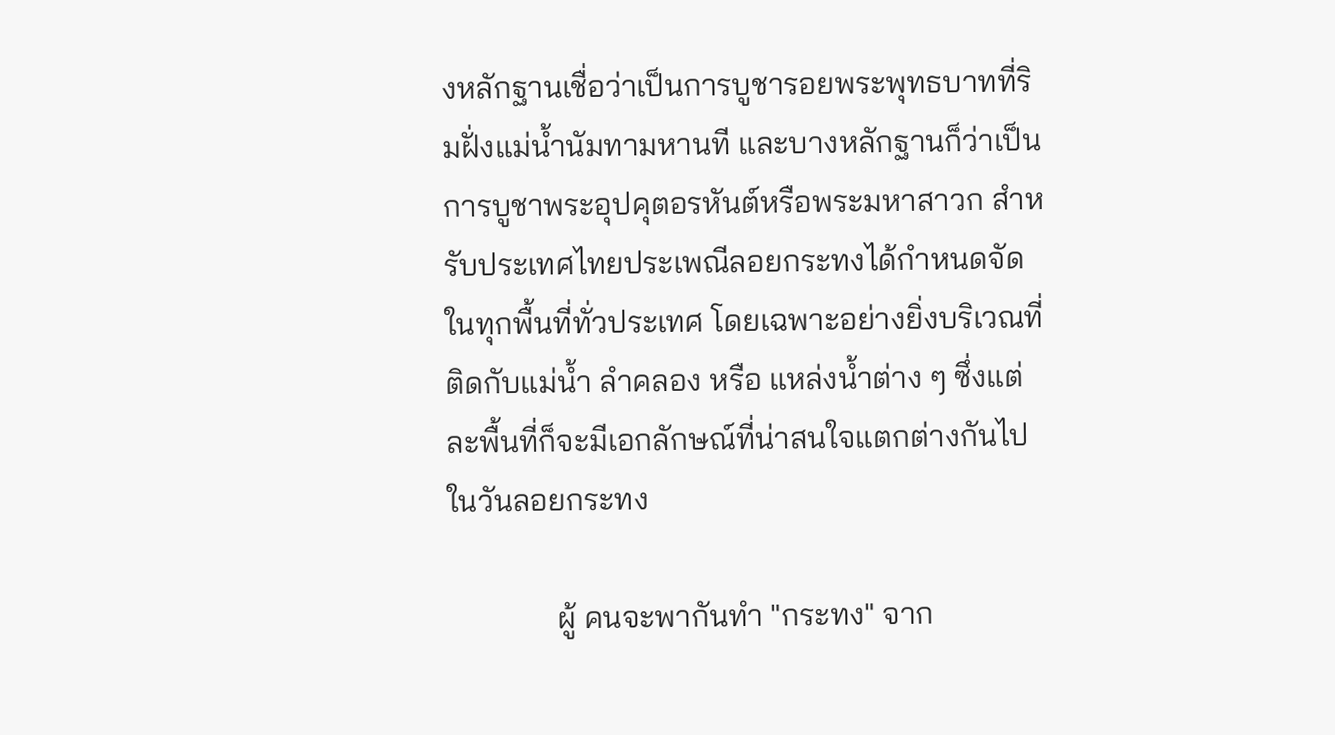งหลักฐานเชื่อว่าเป็นการบูชารอยพระพุทธบาทที่ริมฝั่งแม่น้ำนัมทามหานที และบางหลักฐานก็ว่าเป็นการบูชาพระอุปคุตอรหันต์หรือพระมหาสาวก สำหรับประเทศไทยประเพณีลอยกระทงได้กำหนดจัดในทุกพื้นที่ทั่วประเทศ โดยเฉพาะอย่างยิ่งบริเวณที่ติดกับแม่น้ำ ลำคลอง หรือ แหล่งน้ำต่าง ๆ ซึ่งแต่ละพื้นที่ก็จะมีเอกลักษณ์ที่น่าสนใจแตกต่างกันไป
ในวันลอยกระทง

              ผู้ คนจะพากันทำ "กระทง" จาก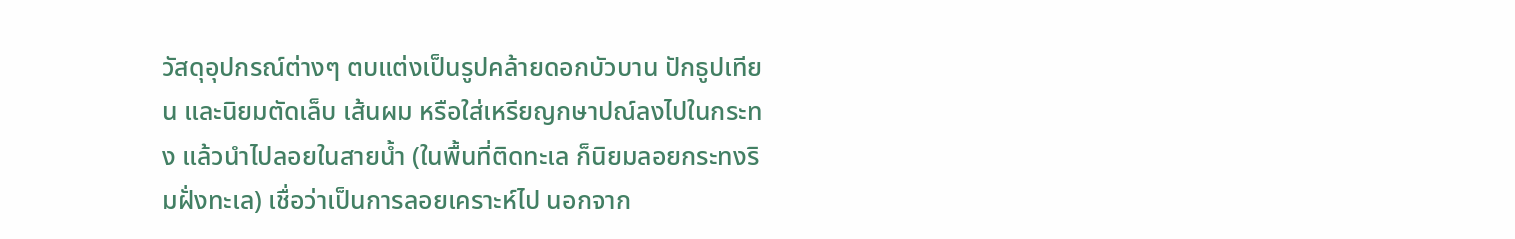วัสดุอุปกรณ์ต่างๆ ตบแต่งเป็นรูปคล้ายดอกบัวบาน ปักธูปเทียน และนิยมตัดเล็บ เส้นผม หรือใส่เหรียญกษาปณ์ลงไปในกระทง แล้วนำไปลอยในสายน้ำ (ในพื้นที่ติดทะเล ก็นิยมลอยกระทงริมฝั่งทะเล) เชื่อว่าเป็นการลอยเคราะห์ไป นอกจาก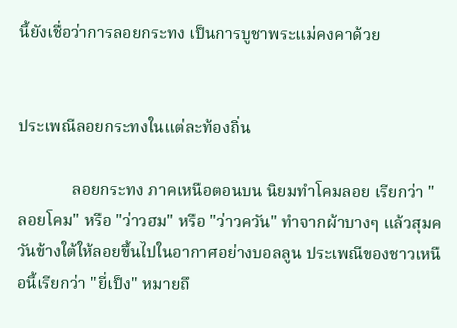นี้ยังเชื่อว่าการลอยกระทง เป็นการบูชาพระแม่คงคาด้วย


ประเพณีลอยกระทงในแต่ละท้องถิ่น

             ลอยกระทง ภาคเหนือตอนบน นิยมทำโคมลอย เรียกว่า "ลอยโคม" หรือ "ว่าวฮม" หรือ "ว่าวควัน" ทำจากผ้าบางๆ แล้วสุมควันข้างใต้ให้ลอยขึ้นไปในอากาศอย่างบอลลูน ประเพณีของชาวเหนือนี้เรียกว่า "ยี่เป็ง" หมายถึ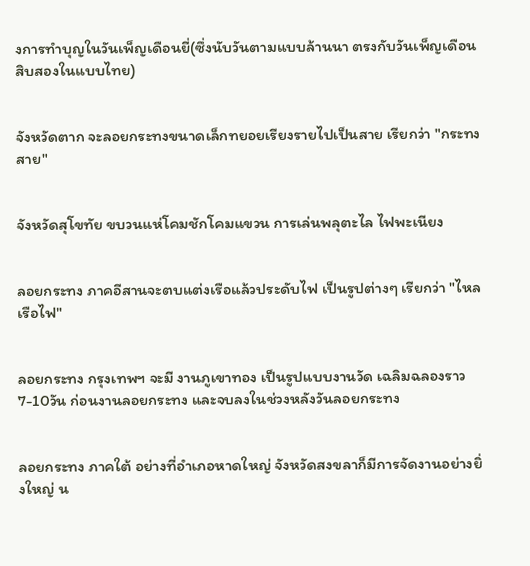งการทำบุญในวันเพ็ญเดือนยี่(ซึ่งนับวันตามแบบล้านนา ตรงกับวันเพ็ญเดือนสิบสองในแบบไทย)


จังหวัดตาก จะลอยกระทงขนาดเล็กทยอยเรียงรายไปเป็นสาย เรียกว่า "กระทงสาย"


จังหวัดสุโขทัย ขบวนแห่โคมชักโคมแขวน การเล่นพลุตะไล ไฟพะเนียง


ลอยกระทง ภาคอีสานจะตบแต่งเรือแล้วประดับไฟ เป็นรูปต่างๆ เรียกว่า "ไหลเรือไฟ"


ลอยกระทง กรุงเทพฯ จะมี งานภูเขาทอง เป็นรูปแบบงานวัด เฉลิมฉลองราว7-10วัน ก่อนงานลอยกระทง และจบลงในช่วงหลังวันลอยกระทง


ลอยกระทง ภาคใต้ อย่างที่อำเภอหาดใหญ่ จังหวัดสงขลาก็มีการจัดงานอย่างยิ่งใหญ่ น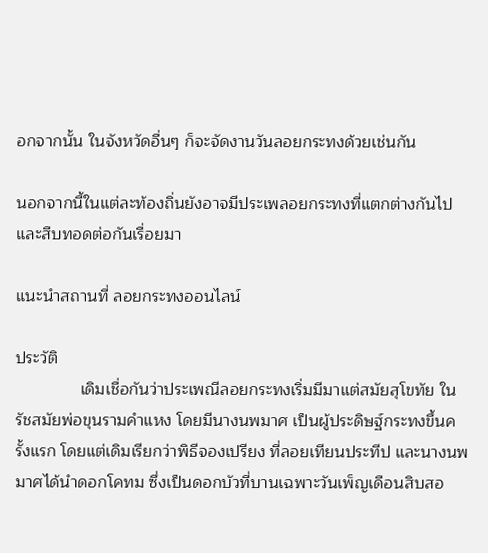อกจากนั้น ในจังหวัดอื่นๆ ก็จะจัดงานวันลอยกระทงด้วยเช่นกัน

นอกจากนี้ในแต่ละท้องถิ่นยังอาจมีประเพลอยกระทงที่แตกต่างกันไป และสืบทอดต่อกันเรื่อยมา

แนะนำสถานที่ ลอยกระทงออนไลน์

ประวัติ
              เดิมเชื่อกันว่าประเพณีลอยกระทงเริ่มมีมาแต่สมัยสุโขทัย ในรัชสมัยพ่อขุนรามคำแหง โดยมีนางนพมาศ เป็นผู้ประดิษฐ์กระทงขึ้นครั้งแรก โดยแต่เดิมเรียกว่าพิธีจองเปรียง ที่ลอยเทียนประทีป และนางนพมาศได้นำดอกโคทม ซึ่งเป็นดอกบัวที่บานเฉพาะวันเพ็ญเดือนสิบสอ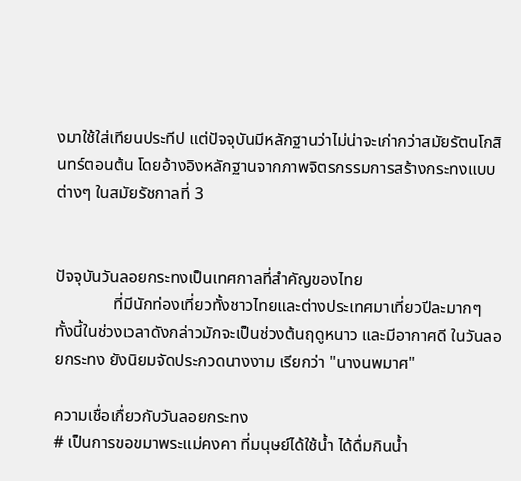งมาใช้ใส่เทียนประทีป แต่ปัจจุบันมีหลักฐานว่าไม่น่าจะเก่ากว่าสมัยรัตนโกสินทร์ตอนต้น โดยอ้างอิงหลักฐานจากภาพจิตรกรรมการสร้างกระทงแบบต่างๆ ในสมัยรัชกาลที่ 3


ปัจจุบันวันลอยกระทงเป็นเทศกาลที่สำคัญของไทย
              ที่มีนักท่องเที่ยวทั้งชาวไทยและต่างประเทศมาเที่ยวปีละมากๆ ทั้งนี้ในช่วงเวลาดังกล่าวมักจะเป็นช่วงต้นฤดูหนาว และมีอากาศดี ในวันลอยกระทง ยังนิยมจัดประกวดนางงาม เรียกว่า "นางนพมาศ"

ความเชื่อเกื่ยวกับวันลอยกระทง
# เป็นการขอขมาพระแม่คงคา ที่มนุษย์ได้ใช้น้ำ ได้ดื่มกินน้ำ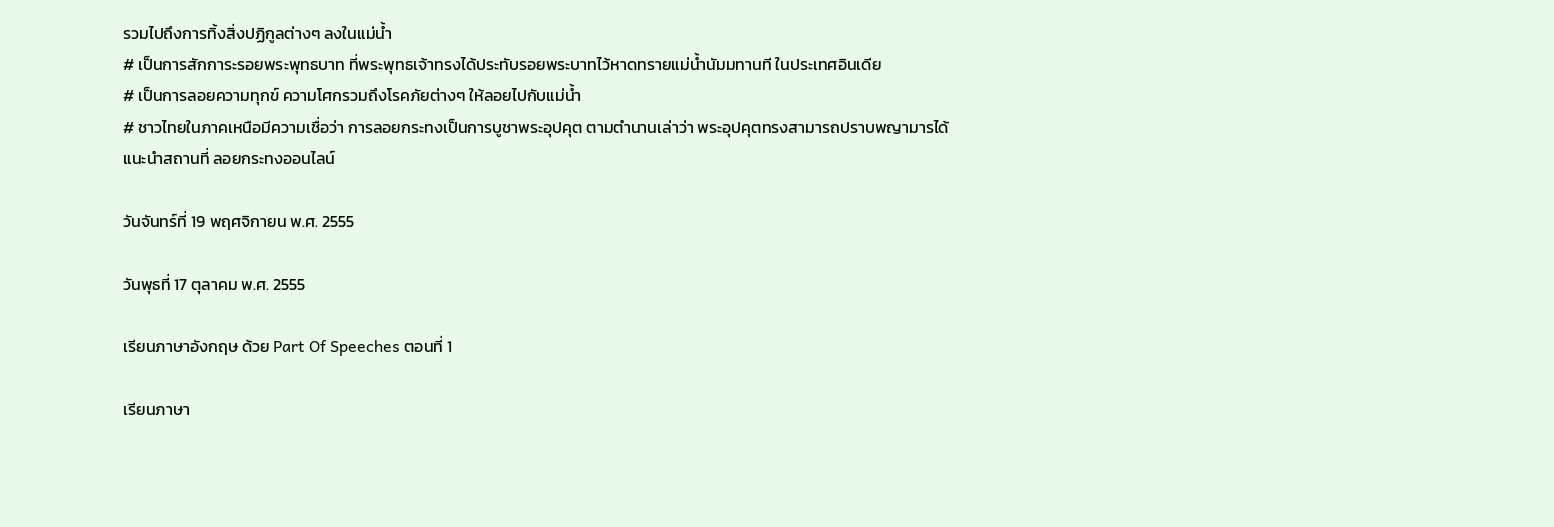รวมไปถึงการทิ้งสิ่งปฏิกูลต่างๆ ลงในแม่น้ำ
# เป็นการสักการะรอยพระพุทธบาท ที่พระพุทธเจ้าทรงได้ประทับรอยพระบาทไว้หาดทรายแม่น้ำนัมมทานที ในประเทศอินเดีย
# เป็นการลอยความทุกข์ ความโศกรวมถึงโรคภัยต่างๆ ให้ลอยไปกับแม่น้ำ
# ชาวไทยในภาคเหนือมีความเชื่อว่า การลอยกระทงเป็นการบูชาพระอุปคุต ตามตำนานเล่าว่า พระอุปคุตทรงสามารถปราบพญามารได้
แนะนำสถานที่ ลอยกระทงออนไลน์

วันจันทร์ที่ 19 พฤศจิกายน พ.ศ. 2555

วันพุธที่ 17 ตุลาคม พ.ศ. 2555

เรียนภาษาอังกฤษ ด้วย Part Of Speeches ตอนที่ 1

เรียนภาษา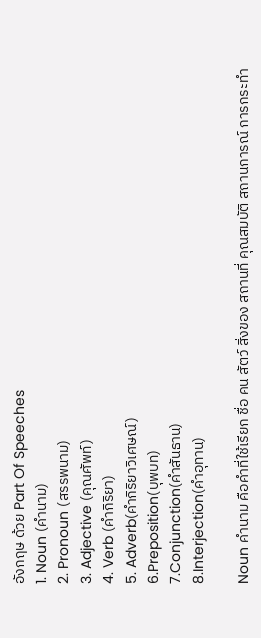อังกฤษ ด้วย Part Of Speeches
1. Noun (คำนาม)
2. Pronoun (สรรพนาม)
3. Adjective (คุณศัพท์)
4. Verb (คำกิริยา)
5. Adverb(คำกิริยาวิเศษณ์)
6.Preposition(บุพบท)
7.Conjunction(คำสันธาน)
8.Interjection(คำอุทาน)

Noun คำนาม คือคำที่ใช้เรียก ชื่อ คน สัตว์ สิ่งของ สถานที่ คุณสมบัติ สถานการณ์ การกระทำ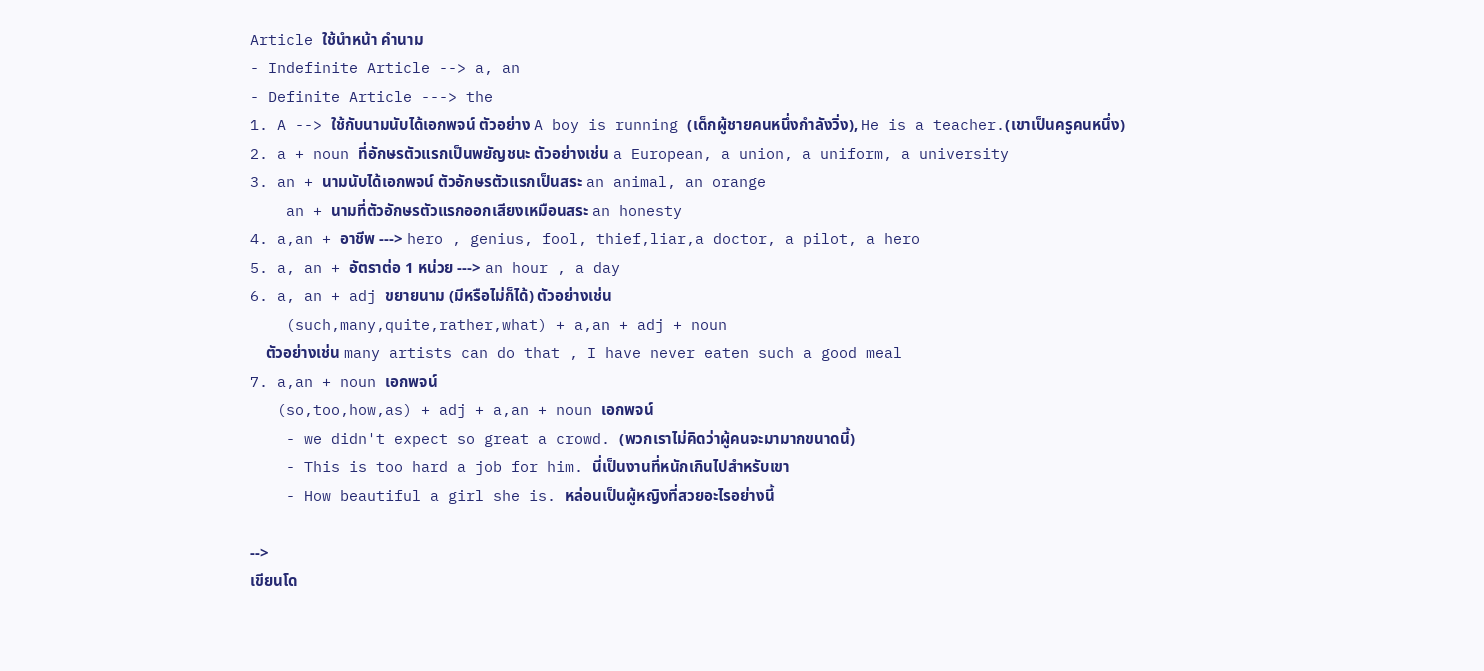Article ใช้นำหน้า คำนาม
- Indefinite Article --> a, an
- Definite Article ---> the
1. A --> ใช้กับนามนับได้เอกพจน์ ตัวอย่าง A boy is running (เด็กผู้ชายคนหนึ่งกำลังวิ่ง), He is a teacher.(เขาเป็นครูคนหนึ่ง)
2. a + noun ที่อักษรตัวแรกเป็นพยัญชนะ ตัวอย่างเช่น a European, a union, a uniform, a university
3. an + นามนับได้เอกพจน์ ตัวอักษรตัวแรกเป็นสระ an animal, an orange
    an + นามที่ตัวอักษรตัวแรกออกเสียงเหมือนสระ an honesty
4. a,an + อาชีพ ---> hero , genius, fool, thief,liar,a doctor, a pilot, a hero
5. a, an + อัตราต่อ 1 หน่วย ---> an hour , a day
6. a, an + adj ขยายนาม (มีหรือไม่ก็ได้) ตัวอย่างเช่น
    (such,many,quite,rather,what) + a,an + adj + noun
    ตัวอย่างเช่น many artists can do that , I have never eaten such a good meal
7. a,an + noun เอกพจน์
   (so,too,how,as) + adj + a,an + noun เอกพจน์
    - we didn't expect so great a crowd. (พวกเราไม่คิดว่าผู้คนจะมามากขนาดนี้)
    - This is too hard a job for him. นี่เป็นงานที่หนักเกินไปสำหรับเขา
    - How beautiful a girl she is. หล่อนเป็นผู้หญิงที่สวยอะไรอย่างนี้

-->
เขียนโด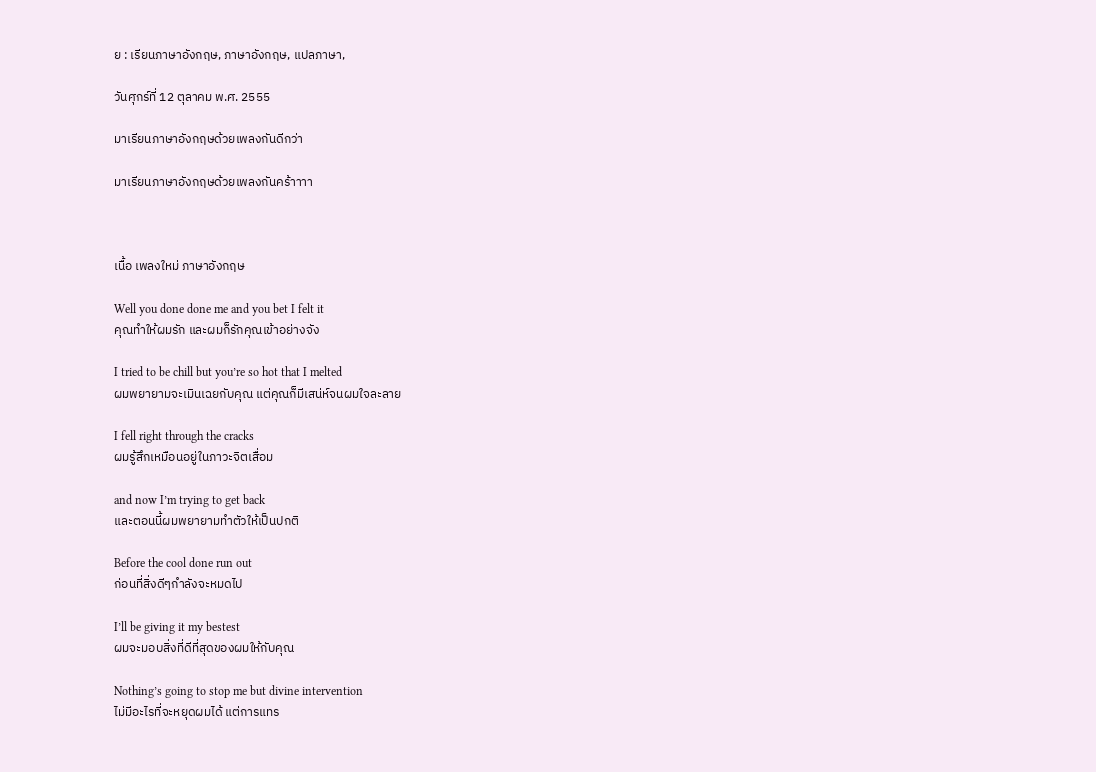ย : เรียนภาษาอังกฤษ, ภาษาอังกฤษ, แปลภาษา,

วันศุกร์ที่ 12 ตุลาคม พ.ศ. 2555

มาเรียนภาษาอังกฤษด้วยเพลงกันดีกว่า

มาเรียนภาษาอังกฤษด้วยเพลงกันคร้าาาา



เนื้อ เพลงใหม่ ภาษาอังกฤษ

Well you done done me and you bet I felt it
คุณทำให้ผมรัก และผมก็รักคุณเข้าอย่างจัง

I tried to be chill but you’re so hot that I melted
ผมพยายามจะเมินเฉยกับคุณ แต่คุณก็มีเสน่ห์จนผมใจละลาย

I fell right through the cracks
ผมรู้สึกเหมือนอยู่ในภาวะจิตเสื่อม

and now I’m trying to get back
และตอนนี้ผมพยายามทำตัวให้เป็นปกติ

Before the cool done run out
ก่อนที่สิ่งดีๆกำลังจะหมดไป

I’ll be giving it my bestest
ผมจะมอบสิ่งที่ดีที่สุดของผมให้กับคุณ

Nothing’s going to stop me but divine intervention
ไม่มีอะไรที่จะหยุดผมได้ แต่การแทร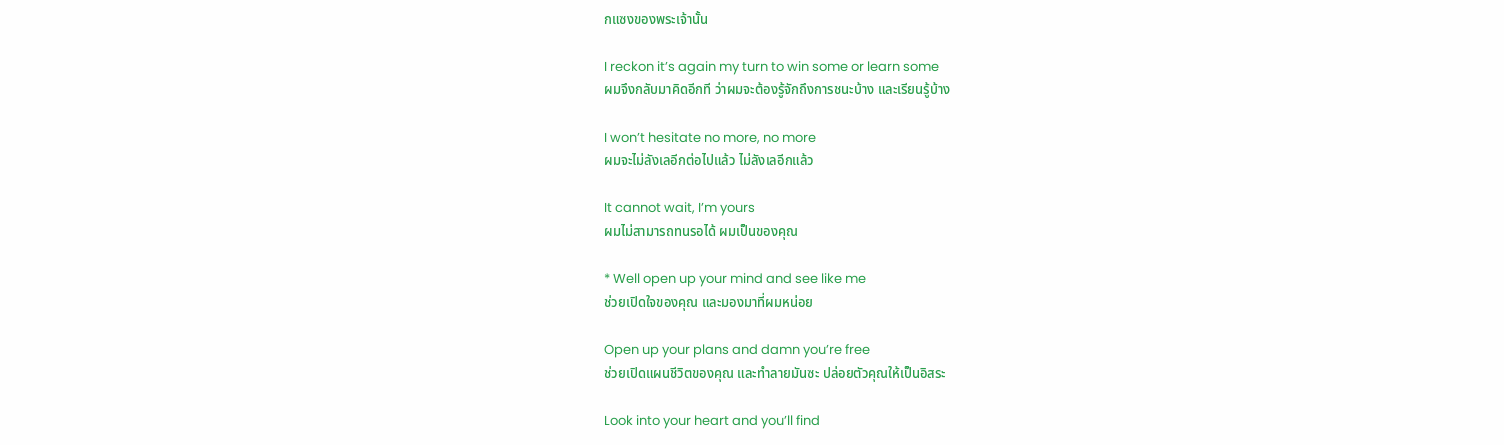กแซงของพระเจ้านั้น

I reckon it’s again my turn to win some or learn some
ผมจึงกลับมาคิดอีกที ว่าผมจะต้องรู้จักถึงการชนะบ้าง และเรียนรู้บ้าง

I won’t hesitate no more, no more
ผมจะไม่ลังเลอีกต่อไปแล้ว ไม่ลังเลอีกแล้ว

It cannot wait, I’m yours
ผมไม่สามารถทนรอได้ ผมเป็นของคุณ

* Well open up your mind and see like me
ช่วยเปิดใจของคุณ และมองมาที่ผมหน่อย

Open up your plans and damn you’re free
ช่วยเปิดแผนชีวิตของคุณ และทำลายมันซะ ปล่อยตัวคุณให้เป็นอิสระ

Look into your heart and you’ll find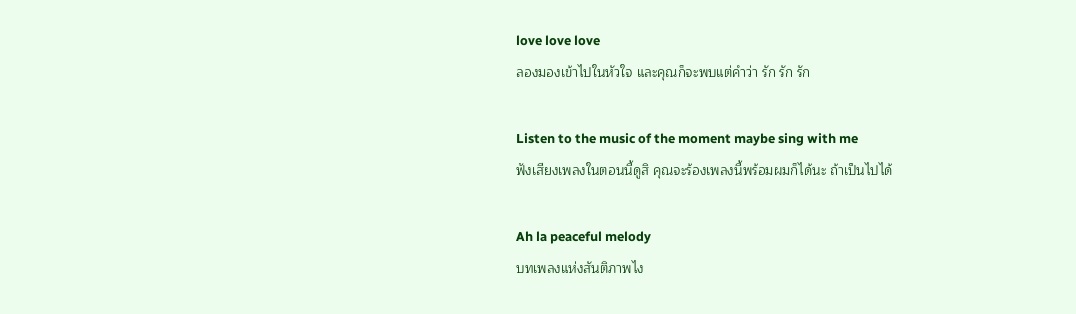love love love
ลองมองเข้าไปในหัวใจ และคุณก็จะพบแต่คำว่า รัก รัก รัก

Listen to the music of the moment maybe sing with me
ฟังเสียงเพลงในตอนนี้ดูสิ คุณจะร้องเพลงนี้พร้อมผมก็ได้นะ ถ้าเป็นไปได้

Ah la peaceful melody
บทเพลงแห่งสันติภาพไง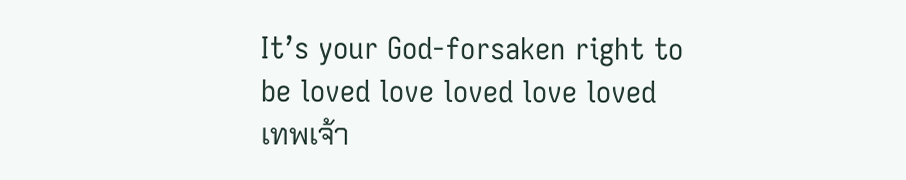It’s your God-forsaken right to be loved love loved love loved
เทพเจ้า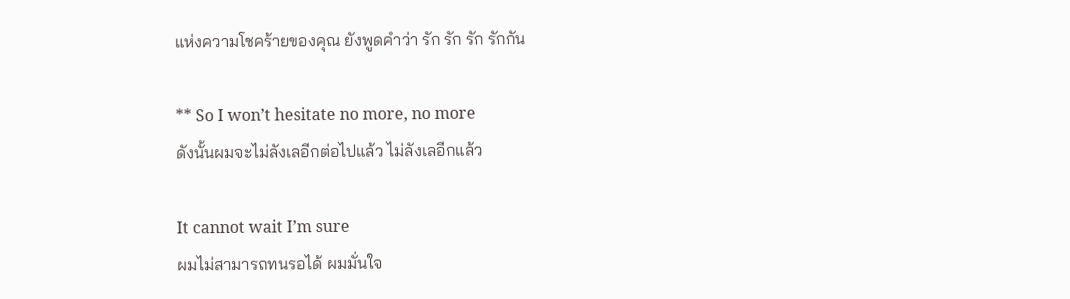แห่งความโชคร้ายของคุณ ยังพูดคำว่า รัก รัก รัก รักกัน

** So I won’t hesitate no more, no more
ดังนั้นผมจะไม่ลังเลอีกต่อไปแล้ว ไม่ลังเลอีกแล้ว

It cannot wait I’m sure
ผมไม่สามารถทนรอได้ ผมมั่นใจ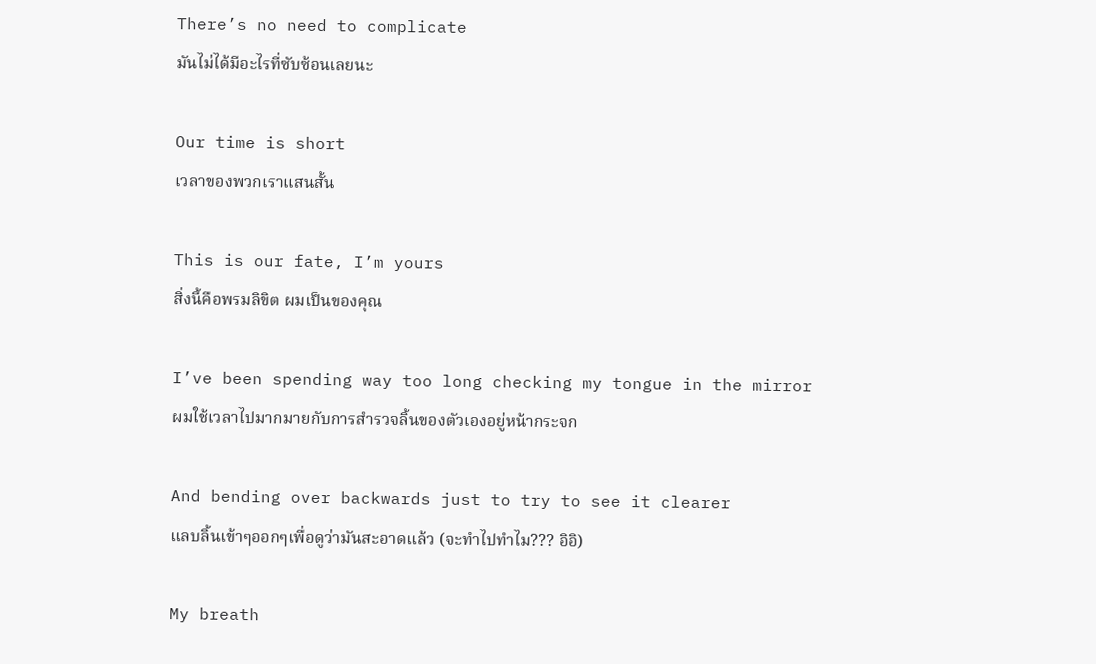There’s no need to complicate
มันไม่ได้มีอะไรที่ซับซ้อนเลยนะ

Our time is short
เวลาของพวกเราแสนสั้น

This is our fate, I’m yours
สิ่งนี้คือพรมลิขิต ผมเป็นของคุณ

I’ve been spending way too long checking my tongue in the mirror
ผมใช้เวลาไปมากมายกับการสำรวจลิ้นของตัวเองอยู่หน้ากระจก

And bending over backwards just to try to see it clearer
แลบลิ้นเข้าๆออกๆเพื่อดูว่ามันสะอาดแล้ว (จะทำไปทำไม??? อิอิ)

My breath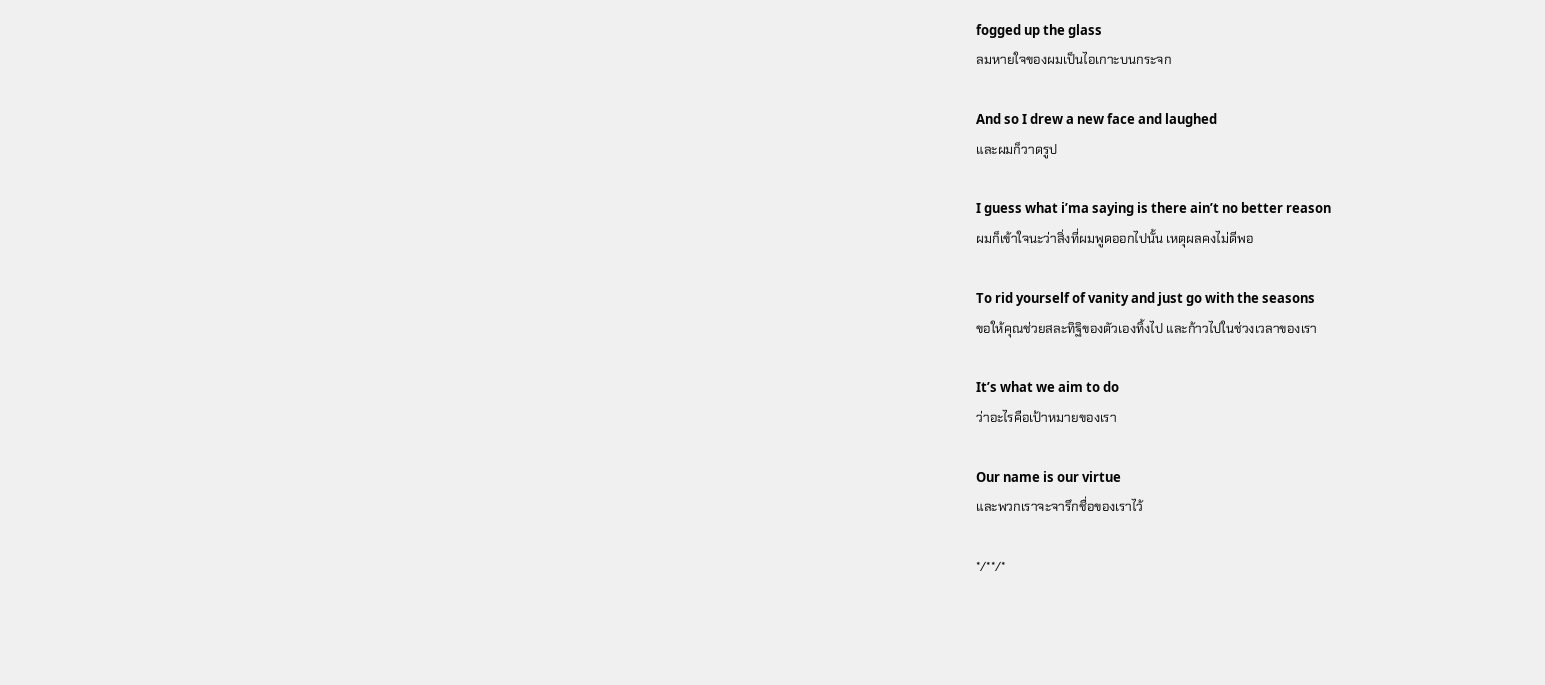fogged up the glass
ลมหายใจของผมเป็นไอเกาะบนกระจก

And so I drew a new face and laughed
และผมก็วาดรูป

I guess what i’ma saying is there ain’t no better reason
ผมก็เข้าใจนะว่าสิ่งที่ผมพูดออกไปนั้น เหตุผลคงไม่ดีพอ

To rid yourself of vanity and just go with the seasons
ขอให้คุณช่วยสละทิฐิของตัวเองทิ้งไป และก้าวไปในช่วงเวลาของเรา

It’s what we aim to do
ว่าอะไรคือเป้าหมายของเรา

Our name is our virtue
และพวกเราจะจารึกชื่อของเราไว้

*/**/*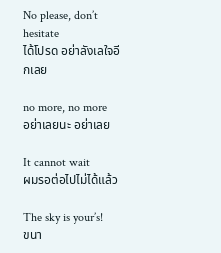No please, don’t hesitate
ได้โปรด อย่าลังเลใจอีกเลย

no more, no more
อย่าเลยนะ อย่าเลย

It cannot wait
ผมรอต่อไปไม่ได้แล้ว

The sky is your’s!
ขนา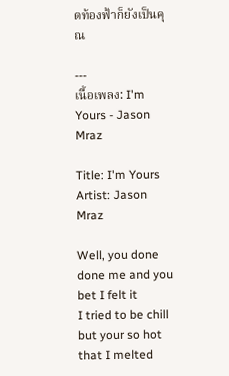ดท้องฟ้าก็ยังเป็นคุณ

---
เนื้อเพลง: I'm Yours - Jason Mraz

Title: I'm Yours
Artist: Jason Mraz

Well, you done done me and you bet I felt it
I tried to be chill but your so hot that I melted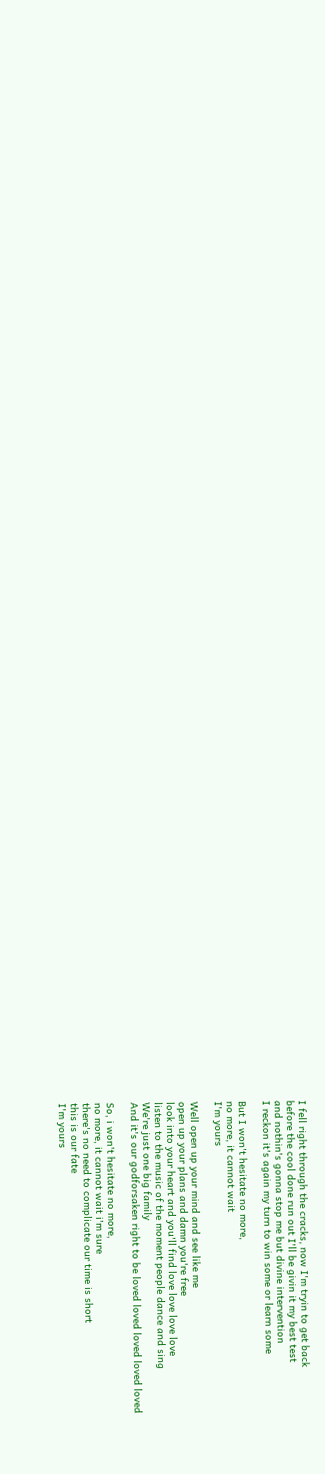I fell right through the cracks, now I'm tryin to get back
before the cool done run out I'll be givin it my best test
and nothin's gonna stop me but divine intervention
I reckon it's again my turn to win some or learn some

But I won't hesitate no more,
no more, it cannot wait
I'm yours

Well open up your mind and see like me
open up your plans and damn you're free
look into your heart and you'll find love love love love
listen to the music of the moment people dance and sing
We're just one big family
And it's our godforsaken right to be loved loved loved loved loved

So, i won't hesitate no more,
no more, it cannot wait i'm sure
there's no need to complicate our time is short
this is our fate
I'm yours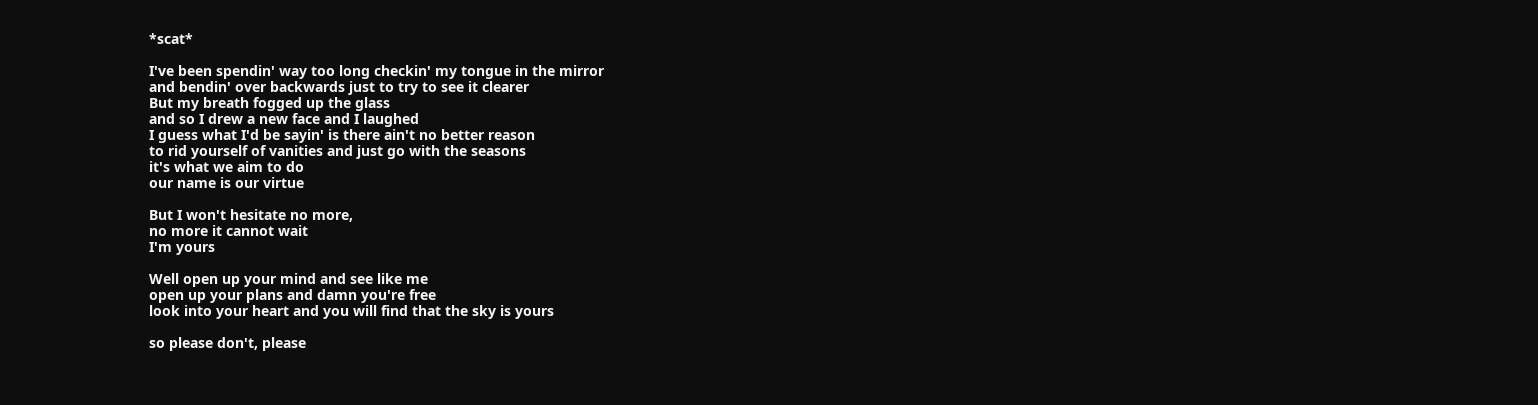*scat*

I've been spendin' way too long checkin' my tongue in the mirror
and bendin' over backwards just to try to see it clearer
But my breath fogged up the glass
and so I drew a new face and I laughed
I guess what I'd be sayin' is there ain't no better reason
to rid yourself of vanities and just go with the seasons
it's what we aim to do
our name is our virtue

But I won't hesitate no more,
no more it cannot wait
I'm yours

Well open up your mind and see like me
open up your plans and damn you're free
look into your heart and you will find that the sky is yours

so please don't, please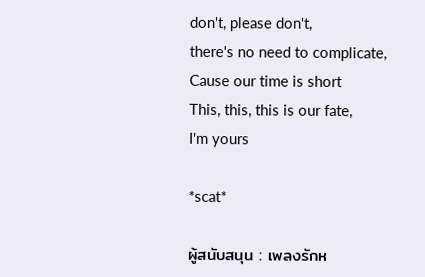don't, please don't,
there's no need to complicate,
Cause our time is short
This, this, this is our fate,
I'm yours

*scat*

ผู้สนับสนุน : เพลงรักห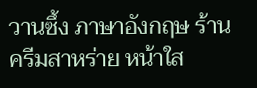วานซึ้ง ภาษาอังกฤษ ร้าน ครีมสาหร่าย หน้าใส